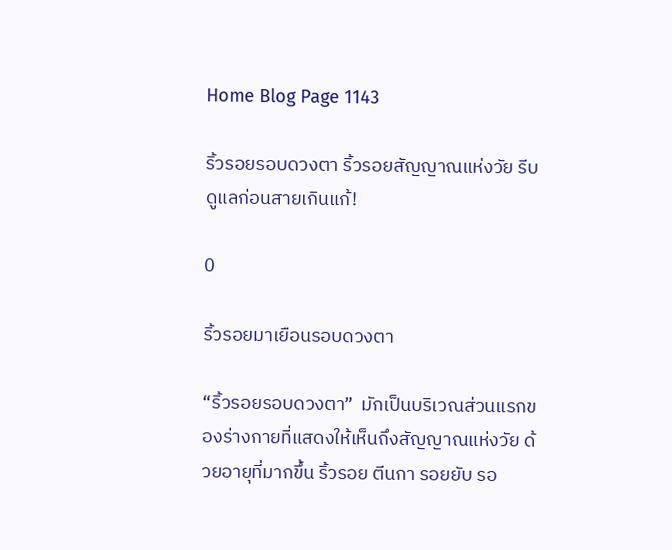Home Blog Page 1143

ริ้วรอยรอบดวงตา ริ้วรอยสัญญาณแห่งวัย รีบดูแลก่อนสายเกินแก้!

0

ริ้วรอยมาเยือนรอบดวงตา

“ริ้วรอยรอบดวงตา”  มักเป็นบริเวณส่วนแรกของร่างกายที่แสดงให้เห็นถึงสัญญาณแห่งวัย ด้วยอายุที่มากขึ้น ริ้วรอย ตีนกา รอยยับ รอ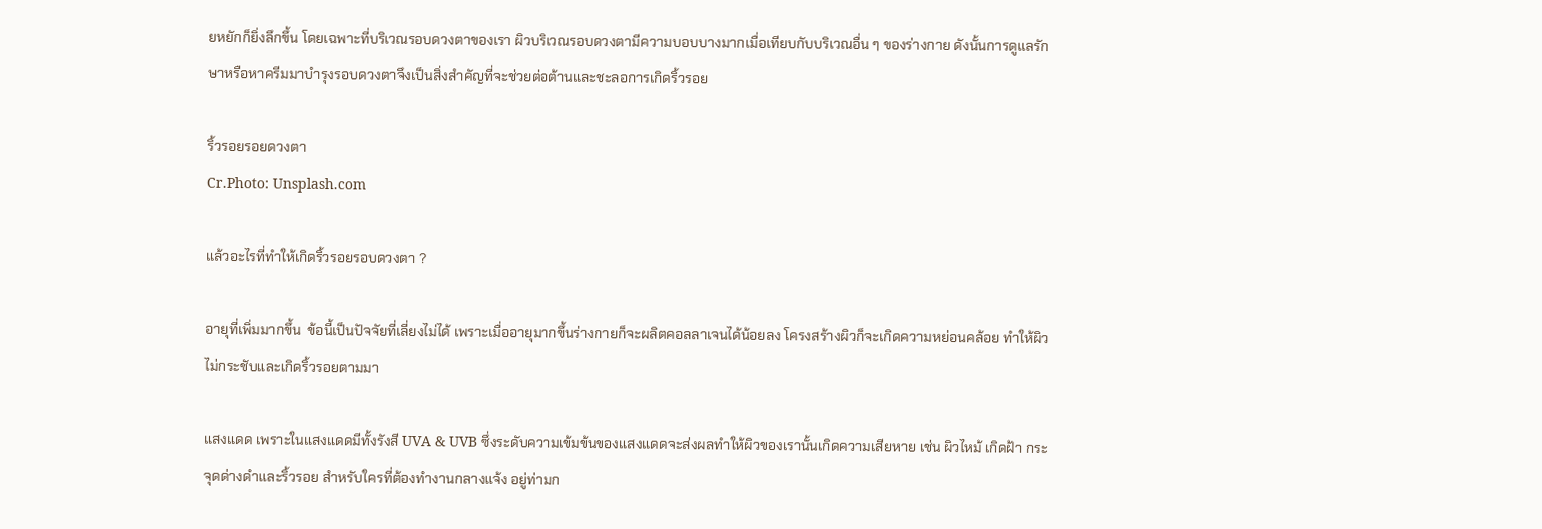ยหยักก็ยิ่งลึกขึ้น โดยเฉพาะที่บริเวณรอบดวงตาของเรา ผิวบริเวณรอบดวงตามีความบอบบางมากเมื่อเทียบกับบริเวณอื่น ๆ ของร่างกาย ดังนั้นการดูแลรักษาหรือหาครีมมาบำรุงรอบดวงตาจึงเป็นสิ่งสำคัญที่จะช่วยต่อต้านและชะลอการเกิดริ้วรอย

ริ้วรอยรอยดวงตา
Cr.Photo: Unsplash.com

แล้วอะไรที่ทำให้เกิดริ้วรอยรอบดวงตา ?

อายุที่เพิ่มมากขึ้น  ข้อนี้เป็นปัจจัยที่เลี่ยงไม่ได้ เพราะเมื่ออายุมากขึ้นร่างกายก็จะผลิตคอลลาเจนได้น้อยลง โครงสร้างผิวก็จะเกิดความหย่อนคล้อย ทำให้ผิวไม่กระชับและเกิดริ้วรอยตามมา

แสงแดด เพราะในแสงแดดมีทั้งรังสี UVA & UVB ซึ่งระดับความเข้มข้นของแสงแดดจะส่งผลทำให้ผิวของเรานั้นเกิดความเสียหาย เช่น ผิวไหม้ เกิดฝ้า กระ จุดด่างดำและริ้วรอย สำหรับใครที่ต้องทำงานกลางแจ้ง อยู่ท่ามก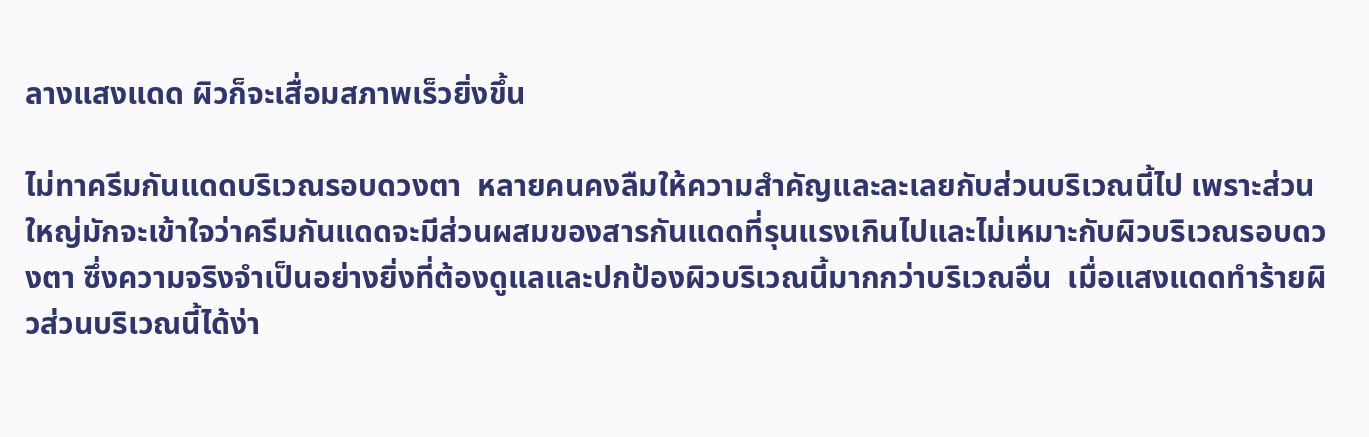ลางแสงแดด ผิวก็จะเสื่อมสภาพเร็วยิ่งขึ้น

ไม่ทาครีมกันแดดบริเวณรอบดวงตา  หลายคนคงลืมให้ความสำคัญและละเลยกับส่วนบริเวณนี้ไป เพราะส่วนใหญ่มักจะเข้าใจว่าครีมกันแดดจะมีส่วนผสมของสารกันแดดที่รุนแรงเกินไปและไม่เหมาะกับผิวบริเวณรอบดวงตา ซึ่งความจริงจำเป็นอย่างยิ่งที่ต้องดูแลและปกป้องผิวบริเวณนี้มากกว่าบริเวณอื่น  เมื่อแสงแดดทำร้ายผิวส่วนบริเวณนี้ได้ง่า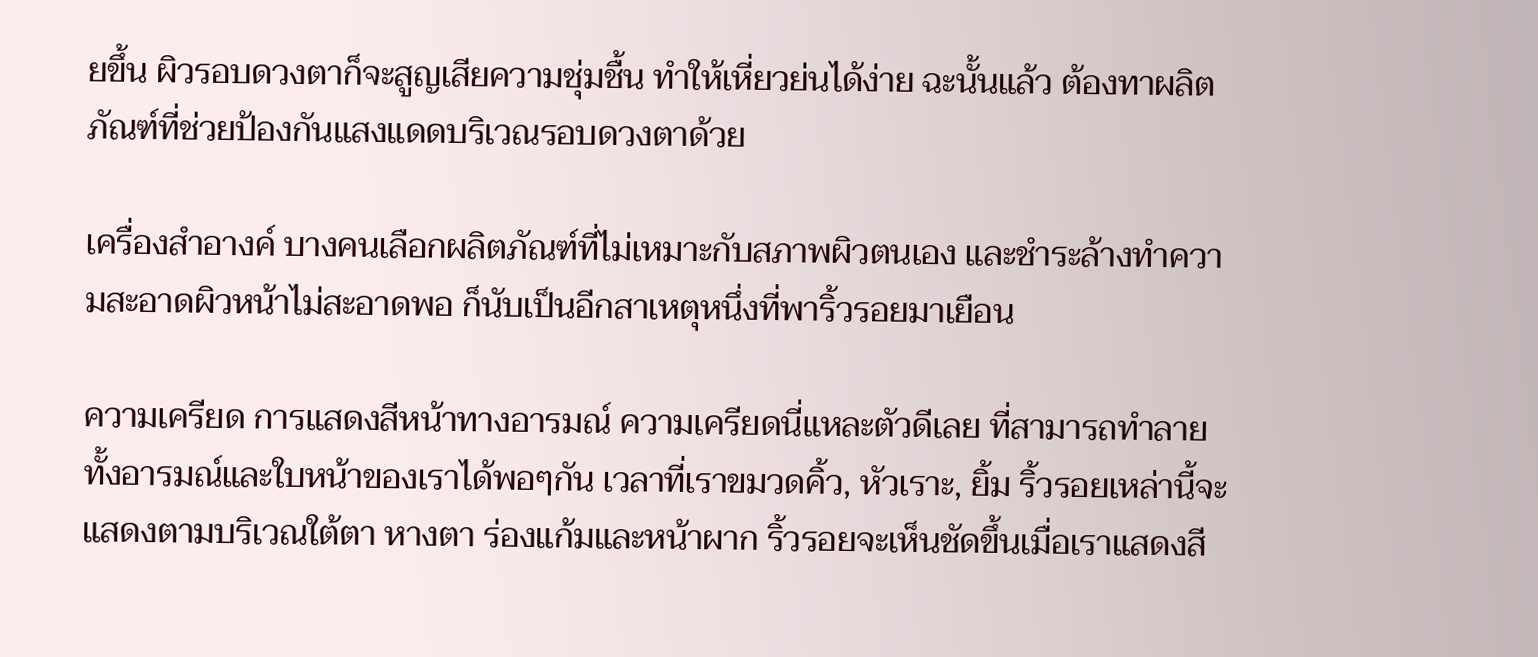ยขึ้น ผิวรอบดวงตาก็จะสูญเสียความชุ่มชื้น ทำให้เหี่ยวย่นได้ง่าย ฉะนั้นแล้ว ต้องทาผลิตภัณฑ์ที่ช่วยป้องกันแสงแดดบริเวณรอบดวงตาด้วย

เครื่องสำอางค์ บางคนเลือกผลิตภัณฑ์ที่ไม่เหมาะกับสภาพผิวตนเอง และชำระล้างทำความสะอาดผิวหน้าไม่สะอาดพอ ก็นับเป็นอีกสาเหตุหนึ่งที่พาริ้วรอยมาเยือน

ความเครียด การแสดงสีหน้าทางอารมณ์ ความเครียดนี่แหละตัวดีเลย ที่สามารถทำลายทั้งอารมณ์และใบหน้าของเราได้พอๆกัน เวลาที่เราขมวดคิ้ว, หัวเราะ, ยิ้ม ริ้วรอยเหล่านี้จะแสดงตามบริเวณใต้ตา หางตา ร่องแก้มและหน้าผาก ริ้วรอยจะเห็นชัดขึ้นเมื่อเราแสดงสี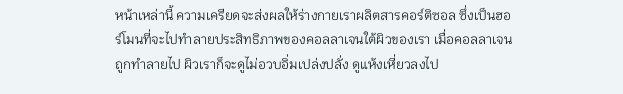หน้าเหล่านี้ ความเครียดจะส่งผลให้ร่างกายเราผลิตสารคอร์ติซอล ซึ่งเป็นฮอร์โมนที่จะไปทำลายประสิทธิภาพของคอลลาเจนใต้ผิวของเรา เมื่อคอลลาเจนถูกทำลายไป ผิวเราก็จะดูไม่อวบอิ่มเปล่งปลั่ง ดูแห้งเหี่ยวลงไป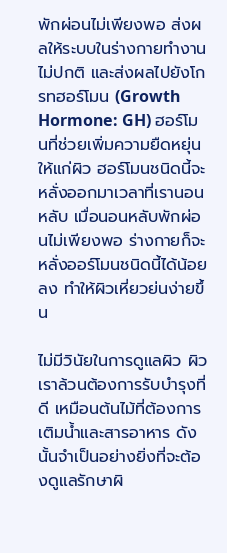พักผ่อนไม่เพียงพอ ส่งผลให้ระบบในร่างกายทำงานไม่ปกติ และส่งผลไปยังโกรทฮอร์โมน (Growth Hormone: GH) ฮอร์โมนที่ช่วยเพิ่มความยืดหยุ่นให้แก่ผิว ฮอร์โมนชนิดนี้จะหลั่งออกมาเวลาที่เรานอนหลับ เมื่อนอนหลับพักผ่อนไม่เพียงพอ ร่างกายก็จะหลั่งออร์โมนชนิดนี้ได้น้อยลง ทำให้ผิวเหี่ยวย่นง่ายขึ้น

ไม่มีวินัยในการดูแลผิว ผิวเราล้วนต้องการรับบำรุงที่ดี เหมือนต้นไม้ที่ต้องการเติมน้ำและสารอาหาร ดังนั้นจำเป็นอย่างยิ่งที่จะต้องดูแลรักษาผิ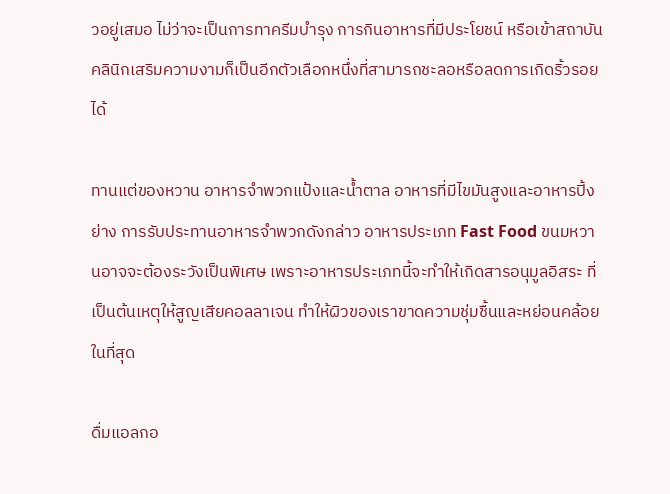วอยู่เสมอ ไม่ว่าจะเป็นการทาครีมบำรุง การกินอาหารที่มีประโยชน์ หรือเข้าสถาบันคลินิกเสริมความงามก็เป็นอีกตัวเลือกหนึ่งที่สามารถชะลอหรือลดการเกิดริ้วรอยได้

ทานแต่ของหวาน อาหารจำพวกแป้งและน้ำตาล อาหารที่มีไขมันสูงและอาหารปิ้งย่าง การรับประทานอาหารจำพวกดังกล่าว อาหารประเภท Fast Food ขนมหวานอาจจะต้องระวังเป็นพิเศษ เพราะอาหารประเภทนี้จะทำให้เกิดสารอนุมูลอิสระ ที่เป็นต้นเหตุให้สูญเสียคอลลาเจน ทำให้ผิวของเราขาดความชุ่มชื้นและหย่อนคล้อยในที่สุด

ดื่มแอลกอ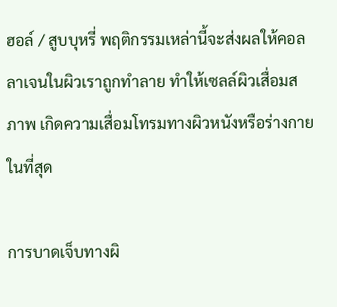ฮอล์ / สูบบุหรี่ พฤติกรรมเหล่านี้จะส่งผลให้คอลลาเจนในผิวเราถูกทำลาย ทำให้เซลล์ผิวเสื่อมสภาพ เกิดความเสื่อมโทรมทางผิวหนังหรือร่างกายในที่สุด

การบาดเจ็บทางผิ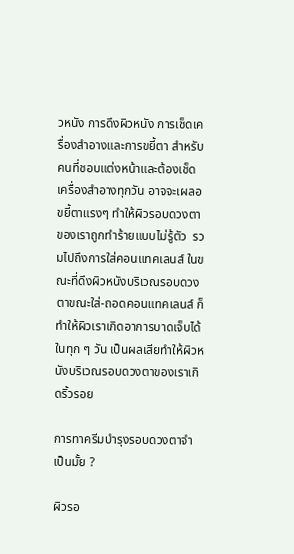วหนัง การดึงผิวหนัง การเช็ดเครื่องสำอางและการขยี้ตา สำหรับคนที่ชอบแต่งหน้าและต้องเช็ดเครื่องสำอางทุกวัน อาจจะเผลอขยี้ตาแรงๆ ทำให้ผิวรอบดวงตาของเราถูกทำร้ายแบบไม่รู้ตัว  รวมไปถึงการใส่คอนแทคเลนส์ ในขณะที่ดึงผิวหนังบริเวณรอบดวงตาขณะใส่-ถอดคอนแทคเลนส์ ก็ทำให้ผิวเราเกิดอาการบาดเจ็บได้ในทุก ๆ วัน เป็นผลเสียทำให้ผิวหนังบริเวณรอบดวงตาของเราเกิดริ้วรอย

การทาครีมบำรุงรอบดวงตาจำเป็นมั้ย ?

ผิวรอ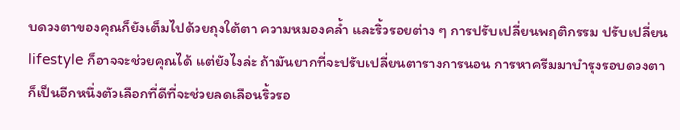บดวงตาของคุณก็ยังเต็มไปด้วยถุงใต้ตา ความหมองคล้ำ และริ้วรอยต่าง ๆ การปรับเปลี่ยนพฤติกรรม ปรับเปลี่ยน lifestyle ก็อาจจะช่วยคุณได้ แต่ยังไงล่ะ ถ้ามันยากที่จะปรับเปลี่ยนตารางการนอน การหาครีมมาบำรุงรอบดวงตาก็เป็นอีกหนึ่งตัวเลือกที่ดีที่จะช่วยลดเลือนริ้วรอ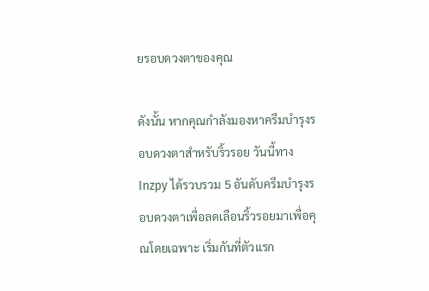ยรอบดวงตาของคุณ

ดังนั้น หากคุณกำลังมองหาครีมบำรุงรอบดวงตาสำหรับริ้วรอย วันนี้ทาง Inzpy ได้รวบรวม 5 อันดับครีมบำรุงรอบดวงตาเพื่อลดเลือนริ้วรอยมาเพื่อคุณโดยเฉพาะ เริ่มกันที่ตัวแรก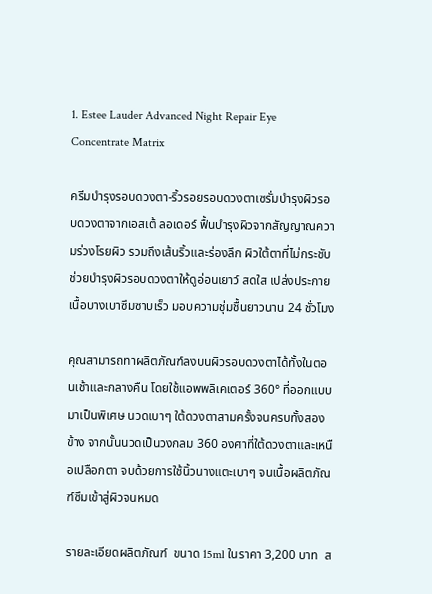1. Estee Lauder Advanced Night Repair Eye Concentrate Matrix

ครีมบำรุงรอบดวงตา-ริ้วรอยรอบดวงตาเซรั่มบำรุงผิวรอบดวงตาจากเอสเต้ ลอเดอร์ ฟื้นบำรุงผิวจากสัญญาณความร่วงโรยผิว รวมถึงเส้นริ้วและร่องลึก ผิวใต้ตาที่ไม่กระชับ ช่วยบำรุงผิวรอบดวงตาให้ดูอ่อนเยาว์ สดใส เปล่งประกาย เนื้อบางเบาซึมซาบเร็ว มอบความชุ่มชื้นยาวนาน 24 ชั่วโมง

คุณสามารถทาผลิตภัณฑ์ลงบนผิวรอบดวงตาได้ทั้งในตอนเช้าและกลางคืน โดยใช้แอพพลิเคเตอร์ 360° ที่ออกแบบมาเป็นพิเศษ นวดเบาๆ ใต้ดวงตาสามครั้งจนครบทั้งสองข้าง จากนั้นนวดเป็นวงกลม 360 องศาที่ใต้ดวงตาและเหนือเปลือกตา จบด้วยการใช้นิ้วนางแตะเบาๆ จนเนื้อผลิตภัณฑ์ซึมเข้าสู่ผิวจนหมด

รายละเอียดผลิตภัณฑ์  ขนาด 15ml ในราคา 3,200 บาท  ส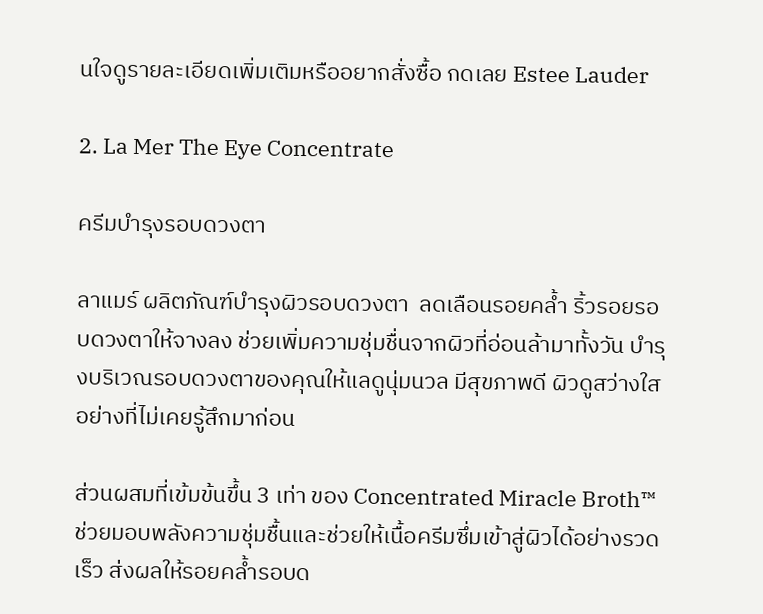นใจดูรายละเอียดเพิ่มเติมหรืออยากสั่งซื้อ กดเลย Estee Lauder

2. La Mer The Eye Concentrate

ครีมบำรุงรอบดวงตา

ลาแมร์ ผลิตภัณฑ์บำรุงผิวรอบดวงตา  ลดเลือนรอยคล้ำ ริ้วรอยรอบดวงตาให้จางลง ช่วยเพิ่มความชุ่มชื่นจากผิวที่อ่อนล้ามาทั้งวัน บำรุงบริเวณรอบดวงตาของคุณให้แลดูนุ่มนวล มีสุขภาพดี ผิวดูสว่างใสอย่างที่ไม่เคยรู้สึกมาก่อน

ส่วนผสมที่เข้มข้นขึ้น 3 เท่า ของ Concentrated Miracle Broth™ ช่วยมอบพลังความชุ่มชื้นและช่วยให้เนื้อครีมซึ่มเข้าสู่ผิวได้อย่างรวดเร็ว ส่งผลให้รอยคล้ำรอบด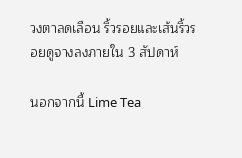วงตาลดเลือน ริ้วรอยและเส้นริ้วรอยดูจางลงภายใน 3 สัปดาห์

นอกจากนี้ Lime Tea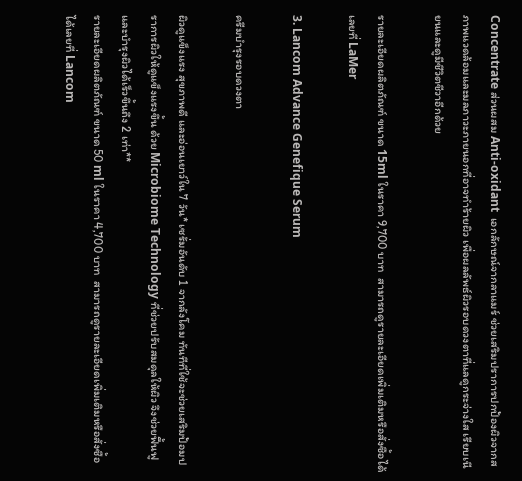Concentrate ส่วนผสม Anti-oxidant  เอกลักษณ์จากลาแมร์ ช่วยเสริมปราการปกป้องผิวจากสภาพแวดล้อมและมลภาวะภายนอกที่อาจทำร้ายผิว เพื่อผลลัพธ์ผิวรอบดวงตาที่แลดูกระจ่างใส เรียบเนียนและดูมีชีวิตชีวาอีกด้วย

รายละเอียดผลิตภัณฑ์ ขนาด 15ml ในราคา 9,700 บาท  สามารถดูรายละเอียดเพิ่มเติมหรือสั่งซื้อได้เลยที่ LaMer

3. Lancom Advance Genefique Serum

ครีมบำรุงรอบดวงตา

ผิวดูแข็งแรง สุขภาพดี และอ่อนเยาว์ใน 7 วัน* เซรั่มอันดับ 1 จากลังโคม ทันทีที่ใช้จะช่วยเสริมป้อมปราการผิวให้ดูแข็งแรงขึ้น ด้วย Microbiome Technology ที่ช่วยปรับสมดุลให้ผิว จึงช่วยฟื้นฟูและบำรุงผิวได้เร็วขึ้นถึง 2 เท่า**
รายละเอียดผลิตภัณฑ์ ขนาด 50 ml ในราคา 4,700 บาท  สามารถดูรายละเอียดเพิ่มเติมหรือสั่งซื้อได้เลยที่ Lancom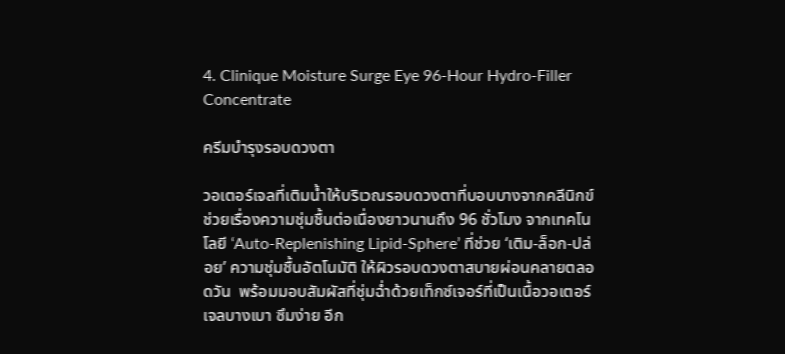4. Clinique Moisture Surge Eye 96-Hour Hydro-Filler Concentrate

ครีมบำรุงรอบดวงตา

วอเตอร์เจลที่เติมน้ำให้บริเวณรอบดวงตาที่บอบบางจากคลีนิกข์ ช่วยเรื่องความชุ่มชื้นต่อเนื่องยาวนานถึง 96 ชั่วโมง จากเทคโนโลยี ‘Auto-Replenishing Lipid-Sphere’ ที่ช่วย ‘เติม-ล็อก-ปล่อย’ ความชุ่มชื้นอัตโนมัติ ให้ผิวรอบดวงตาสบายผ่อนคลายตลอดวัน  พร้อมมอบสัมผัสที่ชุ่มฉ่ำด้วยเท็กซ์เจอร์ที่เป็นเนื้อวอเตอร์เจลบางเบา ซึมง่าย อีก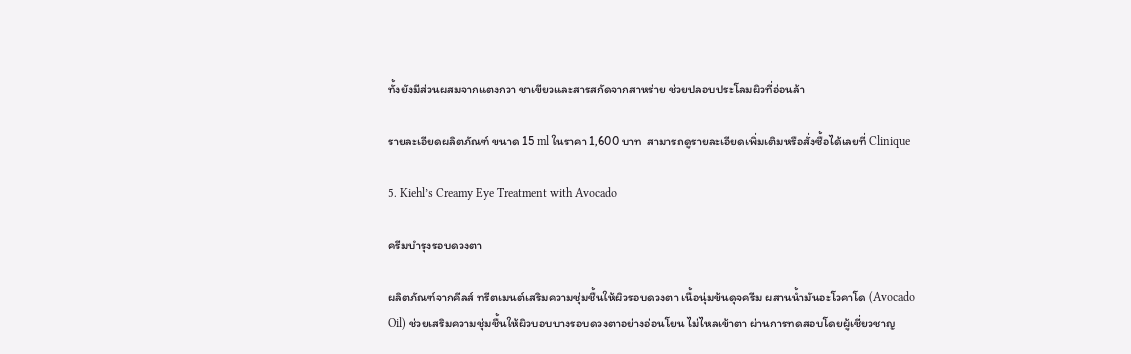ทั้งยังมีส่วนผสมจากแตงกวา ชาเขียวและสารสกัดจากสาหร่าย ช่วยปลอบประโลมผิวที่อ่อนล้า

รายละเอียดผลิตภัณฑ์ ขนาด 15 ml ในราคา 1,600 บาท  สามารถดูรายละเอียดเพิ่มเติมหรือสั่งซื้อได้เลยที่ Clinique

5. Kiehl’s Creamy Eye Treatment with Avocado

ครีมบำรุงรอบดวงตา

ผลิตภัณฑ์จากคีลส์ ทรีตเมนต์เสริมความชุ่มชื้นให้ผิวรอบดวงตา เนื้อนุ่มข้นดุจครีม ผสานน้ำมันอะโวคาโด (Avocado Oil) ช่วยเสริมความชุ่มชื้นให้ผิวบอบบางรอบดวงตาอย่างอ่อนโยน ไม่ไหลเข้าตา ผ่านการทดสอบโดยผู้เชี่ยวชาญ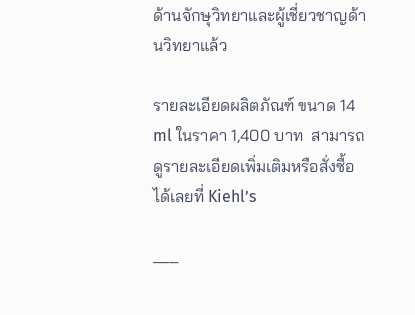ด้านจักษุวิทยาและผู้เชี่ยวชาญด้านวิทยาแล้ว

รายละเอียดผลิตภัณฑ์ ขนาด 14 ml ในราคา 1,400 บาท  สามารถดูรายละเอียดเพิ่มเติมหรือสั่งซื้อได้เลยที่ Kiehl’s

___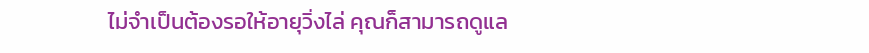ไม่จำเป็นต้องรอให้อายุวิ่งไล่ คุณก็สามารถดูแล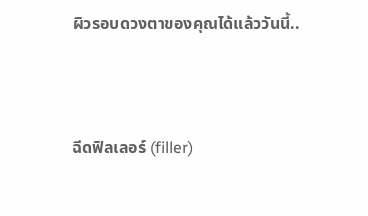ผิวรอบดวงตาของคุณได้แล้ววันนี้..



ฉีดฟิลเลอร์ (filler)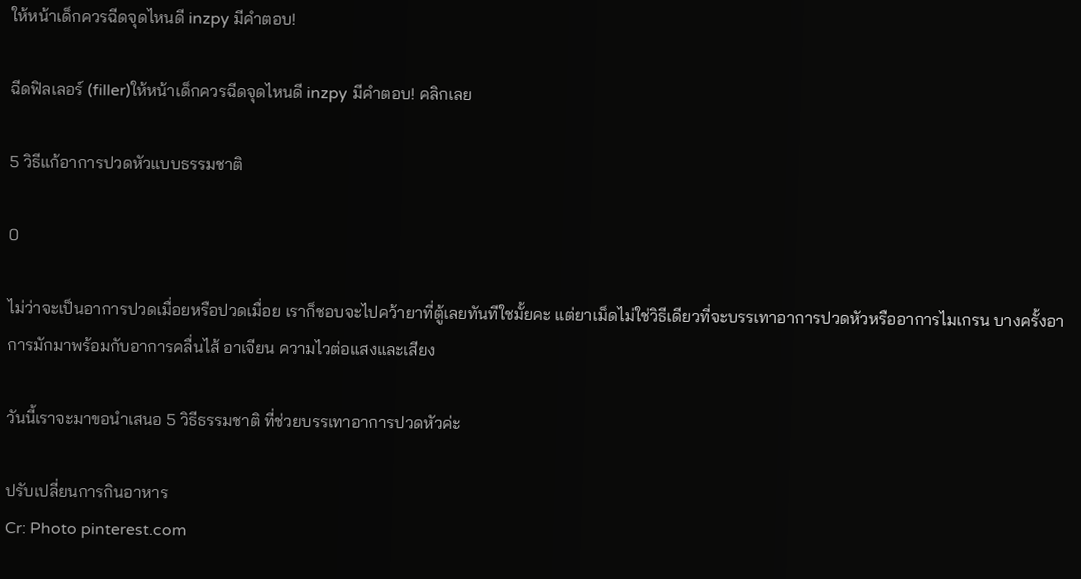ให้หน้าเด็กควรฉีดจุดไหนดี inzpy มีคำตอบ!

ฉีดฟิลเลอร์ (filler)ให้หน้าเด็กควรฉีดจุดไหนดี inzpy มีคำตอบ! คลิกเลย

5 วิธีแก้อาการปวดหัวแบบธรรมชาติ

0

ไม่ว่าจะเป็นอาการปวดเมื่อยหรือปวดเมื่อย เราก็ชอบจะไปคว้ายาที่ตู้เลยทันทีใชมั้ยคะ แต่ยาเม็ดไม่ใช่วิธีเดียวที่จะบรรเทาอาการปวดหัวหรืออาการไมเกรน บางครั้งอาการมักมาพร้อมกับอาการคลื่นไส้ อาเจียน ความไวต่อแสงและเสียง

วันนี้เราจะมาขอนำเสนอ 5 วิธีธรรมชาติ ที่ช่วยบรรเทาอาการปวดหัวค่ะ

ปรับเปลี่ยนการกินอาหาร
Cr: Photo pinterest.com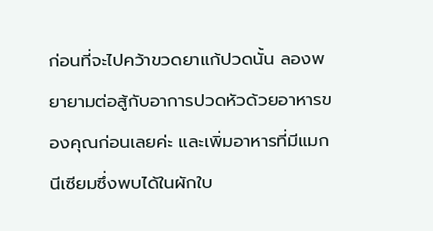ก่อนที่จะไปคว้าขวดยาแก้ปวดนั้น ลองพยายามต่อสู้กับอาการปวดหัวด้วยอาหารของคุณก่อนเลยค่ะ และเพิ่มอาหารที่มีแมกนีเซียมซึ่งพบได้ในผักใบ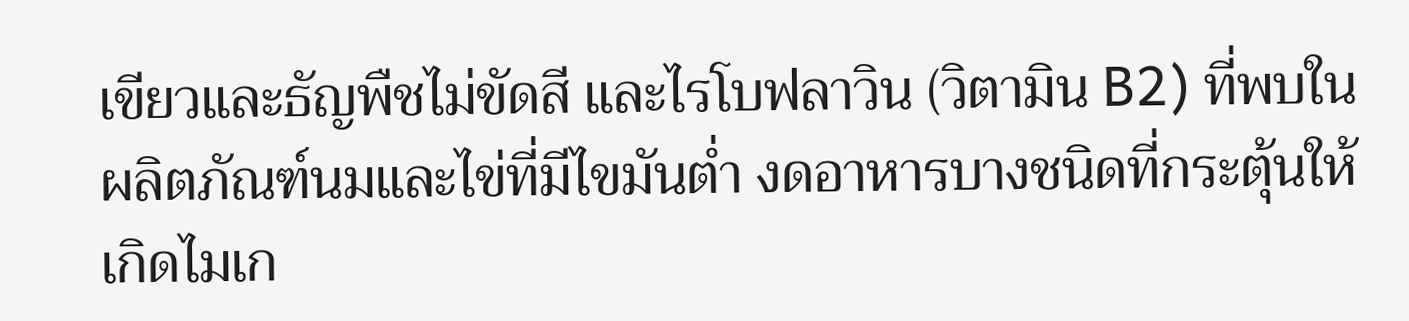เขียวและธัญพืชไม่ขัดสี และไรโบฟลาวิน (วิตามิน B2) ที่พบในผลิตภัณฑ์นมและไข่ที่มีไขมันต่ำ งดอาหารบางชนิดที่กระตุ้นให้เกิดไมเก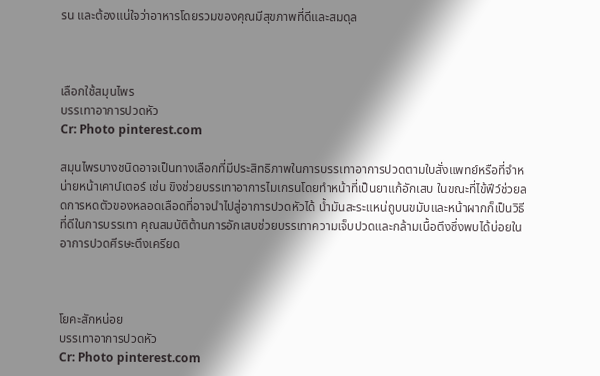รน และต้องแน่ใจว่าอาหารโดยรวมของคุณมีสุขภาพที่ดีและสมดุล



เลือกใช้สมุนไพร
บรรเทาอาการปวดหัว
Cr: Photo pinterest.com

สมุนไพรบางชนิดอาจเป็นทางเลือกที่มีประสิทธิภาพในการบรรเทาอาการปวดตามใบสั่งแพทย์หรือที่จำหน่ายหน้าเคาน์เตอร์ เช่น ขิงช่วยบรรเทาอาการไมเกรนโดยทำหน้าที่เป็นยาแก้อักเสบ ในขณะที่ไข้ฟีว์ช่วยลดการหดตัวของหลอดเลือดที่อาจนำไปสู่อาการปวดหัวได้ น้ำมันสะระแหน่ถูบนขมับและหน้าผากก็เป็นวิธีที่ดีในการบรรเทา คุณสมบัติต้านการอักเสบช่วยบรรเทาความเจ็บปวดและกล้ามเนื้อตึงซึ่งพบได้บ่อยในอาการปวดศีรษะตึงเครียด



โยคะสักหน่อย
บรรเทาอาการปวดหัว
Cr: Photo pinterest.com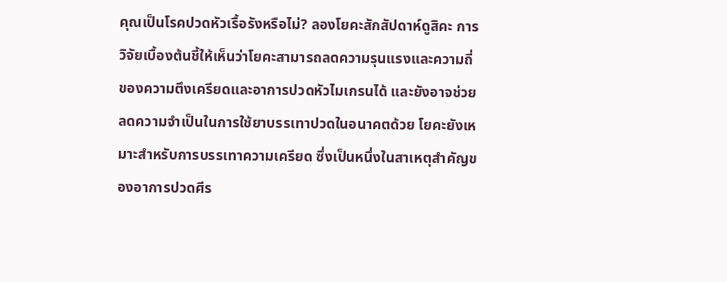คุณเป็นโรคปวดหัวเรื้อรังหรือไม่? ลองโยคะสักสัปดาห์ดูสิคะ การวิจัยเบื้องต้นชี้ให้เห็นว่าโยคะสามารถลดความรุนแรงและความถี่ของความตึงเครียดและอาการปวดหัวไมเกรนได้ และยังอาจช่วยลดความจำเป็นในการใช้ยาบรรเทาปวดในอนาคตด้วย โยคะยังเหมาะสำหรับการบรรเทาความเครียด ซึ่งเป็นหนึ่งในสาเหตุสำคัญของอาการปวดศีร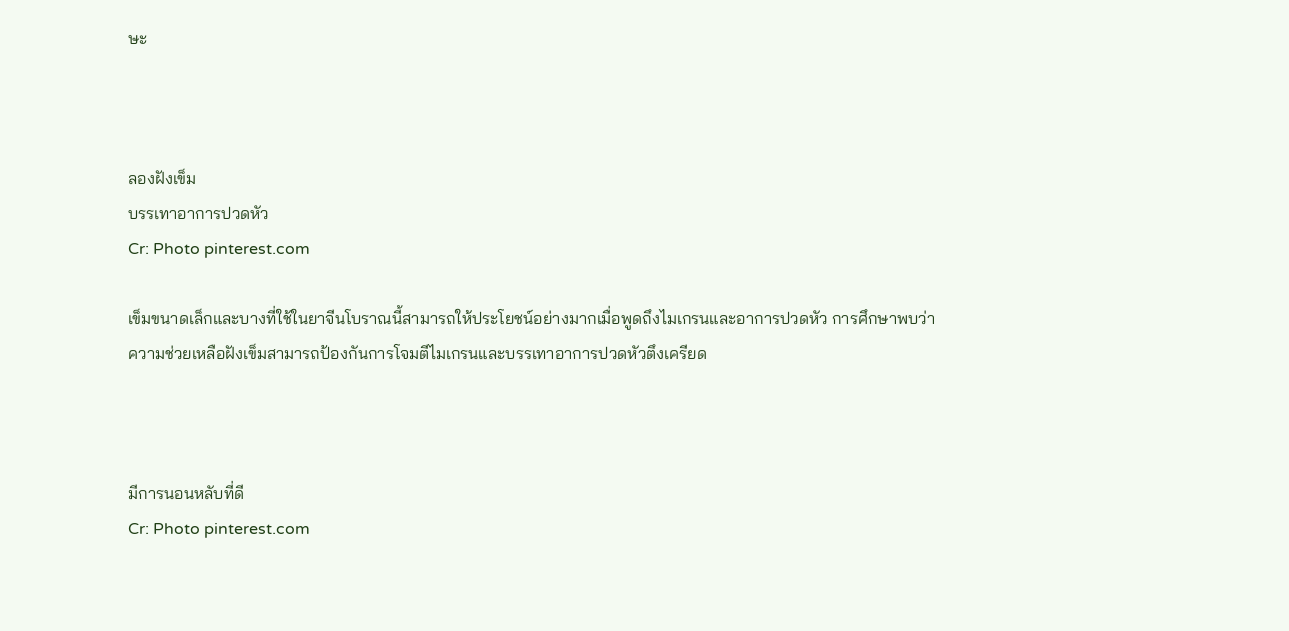ษะ



ลองฝังเข็ม
บรรเทาอาการปวดหัว
Cr: Photo pinterest.com

เข็มขนาดเล็กและบางที่ใช้ในยาจีนโบราณนี้สามารถให้ประโยชน์อย่างมากเมื่อพูดถึงไมเกรนและอาการปวดหัว การศึกษาพบว่าความช่วยเหลือฝังเข็มสามารถป้องกันการโจมตีไมเกรนและบรรเทาอาการปวดหัวตึงเครียด



มีการนอนหลับที่ดี
Cr: Photo pinterest.com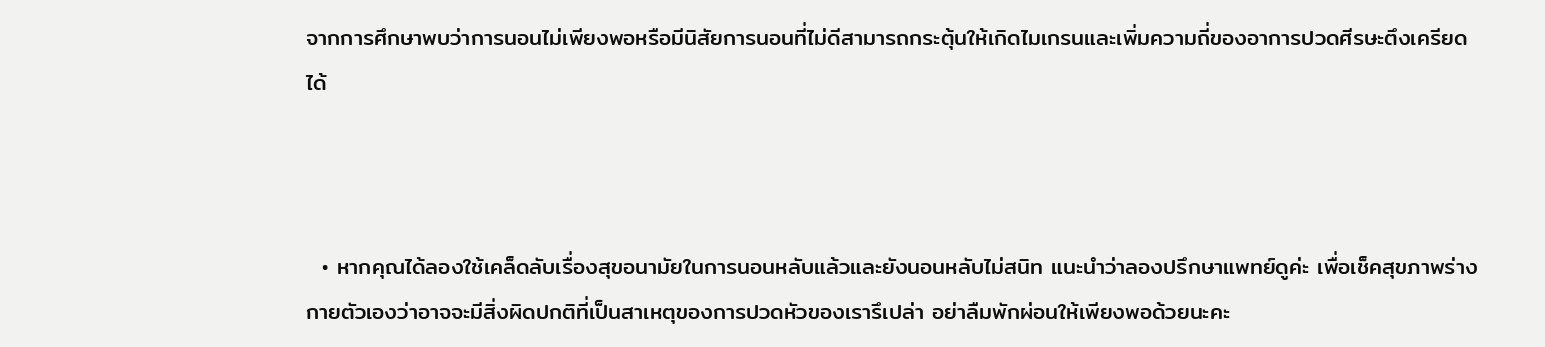จากการศึกษาพบว่าการนอนไม่เพียงพอหรือมีนิสัยการนอนที่ไม่ดีสามารถกระตุ้นให้เกิดไมเกรนและเพิ่มความถี่ของอาการปวดศีรษะตึงเครียดได้



  • หากคุณได้ลองใช้เคล็ดลับเรื่องสุขอนามัยในการนอนหลับแล้วและยังนอนหลับไม่สนิท แนะนำว่าลองปรึกษาแพทย์ดูค่ะ เพื่อเช็คสุขภาพร่างกายตัวเองว่าอาจจะมีสิ่งผิดปกติที่เป็นสาเหตุของการปวดหัวของเรารึเปล่า อย่าลืมพักผ่อนให้เพียงพอด้วยนะคะ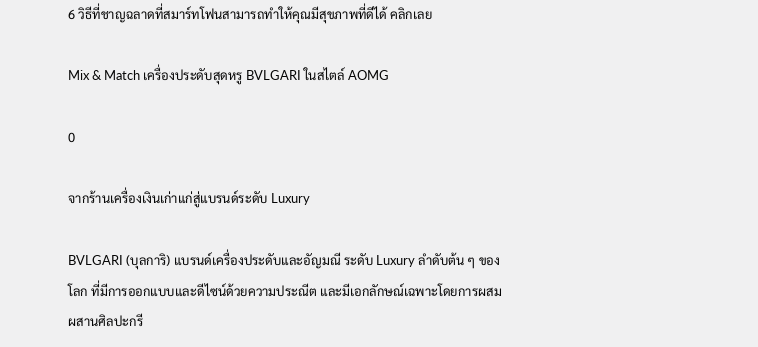6 วิธีที่ชาญฉลาดที่สมาร์ทโฟนสามารถทำให้คุณมีสุขภาพที่ดีได้ คลิกเลย

Mix & Match เครื่องประดับสุดหรู BVLGARI ในสไตล์ AOMG

0

จากร้านเครื่องเงินเก่าแก่สู่แบรนด์ระดับ Luxury

BVLGARI (บุลการิ) แบรนด์เครื่องประดับและอัญมณี ระดับ Luxury ลำดับต้น ๆ ของโลก ที่มีการออกแบบและดีไซน์ด้วยความประณีต และมีเอกลักษณ์เฉพาะโดยการผสมผสานศิลปะกรี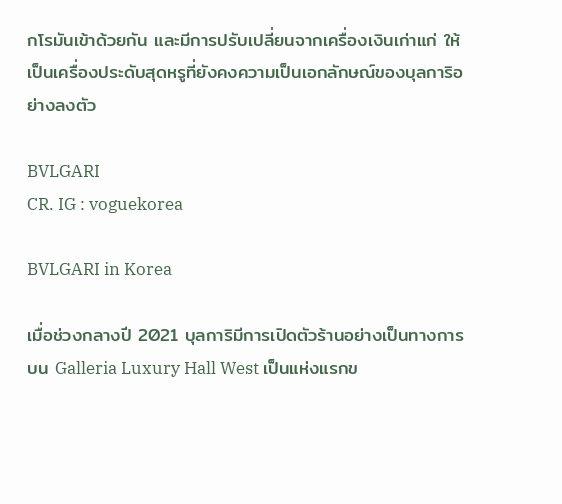กโรมันเข้าด้วยกัน และมีการปรับเปลี่ยนจากเครื่องเงินเก่าแก่ ให้เป็นเครื่องประดับสุดหรูที่ยังคงความเป็นเอกลักษณ์ของบุลการิอย่างลงตัว

BVLGARI
CR. IG : voguekorea

BVLGARI in Korea

เมื่อช่วงกลางปี 2021 บุลการิมีการเปิดตัวร้านอย่างเป็นทางการบน Galleria Luxury Hall West เป็นแห่งแรกข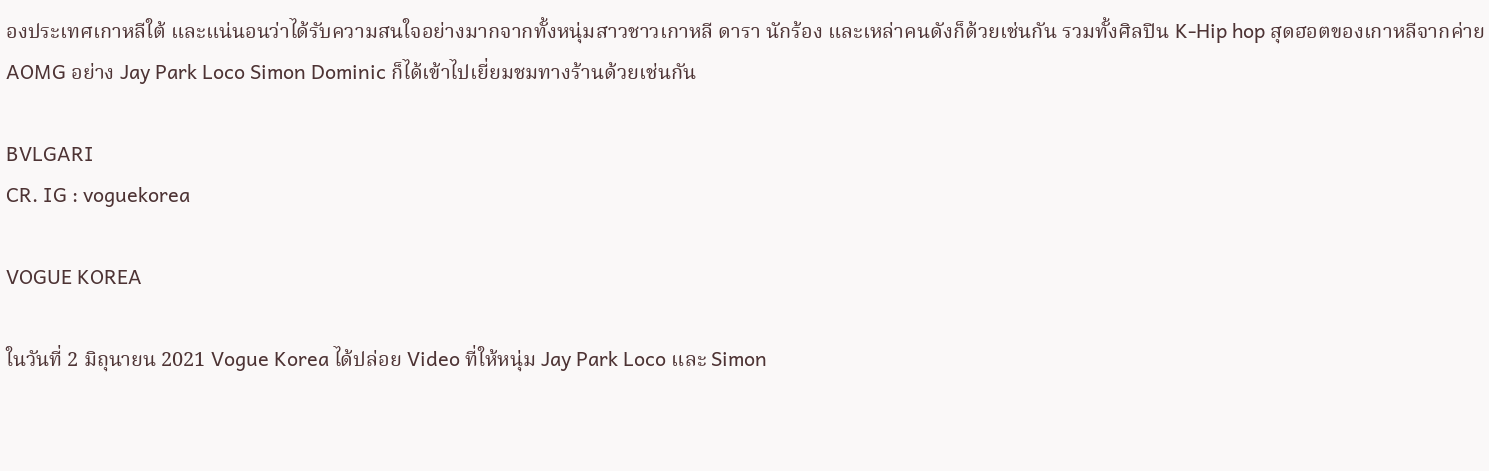องประเทศเกาหลีใต้ และแน่นอนว่าได้รับความสนใจอย่างมากจากทั้งหนุ่มสาวชาวเกาหลี ดารา นักร้อง และเหล่าคนดังก็ด้วยเช่นกัน รวมทั้งศิลปิน K-Hip hop สุดฮอตของเกาหลีจากค่าย AOMG อย่าง Jay Park Loco Simon Dominic ก็ได้เข้าไปเยี่ยมชมทางร้านด้วยเช่นกัน

BVLGARI
CR. IG : voguekorea

VOGUE KOREA

ในวันที่ 2 มิถุนายน 2021 Vogue Korea ได้ปล่อย Video ที่ให้หนุ่ม Jay Park Loco และ Simon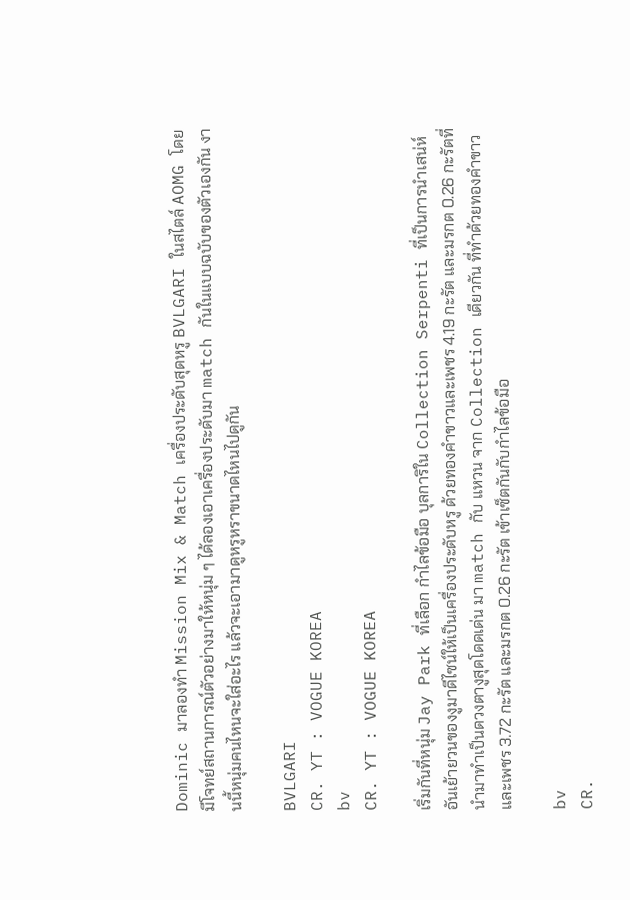Dominic มาลองทำ Mission Mix & Match เครื่องประดับสุดหรู BVLGARI ในสไตล์ AOMG โดยมีโจทย์สถานการณ์ตัวอย่างมาให้หนุ่ม ๆ ได้ลองเอาเครื่องประดับมา match กันในแบบฉบับของตัวเองกัน งานนี้หนุ่มคนไหนจะใส่อะไร แล้วจะเอามาดูหรูหราขนาดไหนไปดูกัน

BVLGARI
CR. YT : VOGUE KOREA
bv
CR. YT : VOGUE KOREA

เริ่มกันที่หนุ่ม Jay Park ที่เลือก กำไลข้อมือ บุลการิใน Collection Serpenti ที่เป็นการนำเสน่ห์อันเย้ายวนของงูมาดีไซน์ให้เป็นเครื่องประดับหรู ด้วยทองคำขาวและเพชร 4.19 กะรัต และมรกต 0.26 กะรัตที่นำมาทำเป็นดวงตางูสุดโดดเด่น มา match กับ แหวน จาก Collection เดียวกัน ที่ทำด้วยทองคำขาวและเพชร 3.72 กะรัต และมรกต 0.26 กะรัต เข้าเซ็ตกันกับกำไลข้อมือ

bv
CR.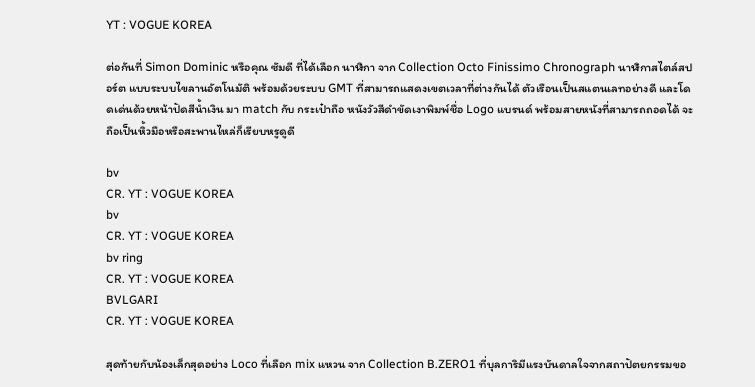YT : VOGUE KOREA

ต่อกันที่ Simon Dominic หรือคุณ ซัมดี ที่ได้เลือก นาฬิกา จาก Collection Octo Finissimo Chronograph นาฬิกาสไตล์สปอร์ต แบบระบบไขลานอัตโนมัติ พร้อมด้วยระบบ GMT ที่สามารถแสดงเขตเวลาที่ต่างกันได้ ตัวเรือนเป็นสแตนเลทอย่างดี และโดดเด่นด้วยหน้าปัดสีน้ำเงิน มา match กับ กระเป๋าถือ หนังวัวสีดำขัดเงาพิมพ์ชื่อ Logo แบรนด์ พร้อมสายหนังที่สามารถถอดได้ จะถือเป็นหิ้วมือหรือสะพานไหล่ก็เรียบหรูดูดี

bv
CR. YT : VOGUE KOREA
bv
CR. YT : VOGUE KOREA
bv ring
CR. YT : VOGUE KOREA
BVLGARI
CR. YT : VOGUE KOREA

สุดท้ายกับน้องเล็กสุดอย่าง Loco ที่เลือก mix แหวน จาก Collection B.ZERO1 ที่บุลการิมีแรงบันดาลใจจากสถาปัตยกรรมขอ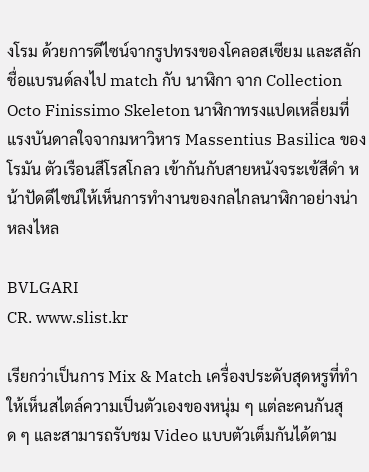งโรม ด้วยการดีไซน์จากรูปทรงของโคลอสเซียม และสลักชื่อแบรนด์ลงไป match กับ นาฬิกา จาก Collection Octo Finissimo Skeleton นาฬิกาทรงแปดเหลี่ยมที่แรงบันดาลใจจากมหาวิหาร Massentius Basilica ของโรมัน ตัวเรือนสีโรสโกลว เข้ากันกับสายหนังจระเข้สีดำ หน้าปัดดีไซน์ให้เห็นการทำงานของกลไกลนาฬิกาอย่างน่าหลงไหล

BVLGARI
CR. www.slist.kr

เรียกว่าเป็นการ Mix & Match เครื่องประดับสุดหรูที่ทำให้เห็นสไตล์ความเป็นตัวเองของหนุ่ม ๆ แต่ละคนกันสุด ๆ และสามารถรับชม Video แบบตัวเต็มกันได้ตาม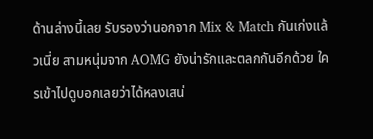ด้านล่างนี้เลย รับรองว่านอกจาก Mix & Match กันเก่งแล้วเนี่ย สามหนุ่มจาก AOMG ยังน่ารักและตลกกันอีกด้วย ใครเข้าไปดูบอกเลยว่าได้หลงเสน่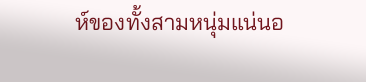ห์ของทั้งสามหนุ่มแน่นอ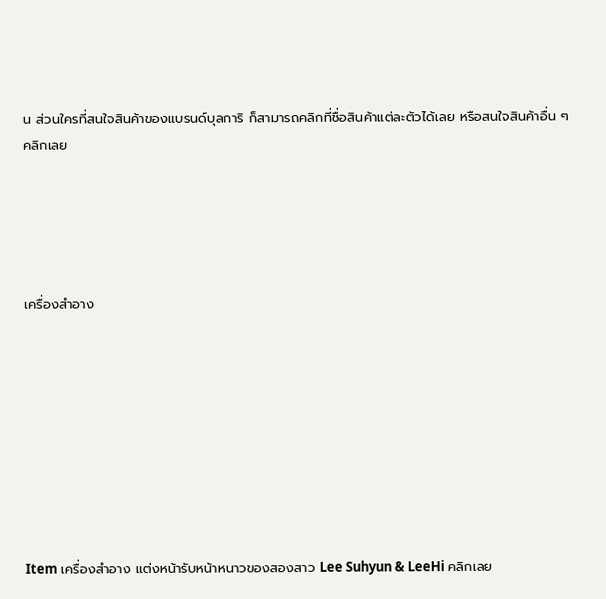น ส่วนใครที่สนใจสินค้าของแบรนด์บุลการิ ก็สามารถคลิกที่ชื่อสินค้าแต่ละตัวได้เลย หรือสนใจสินค้าอื่น ๆ คลิกเลย





เครื่องสำอาง









Item เครื่องสำอาง แต่งหน้ารับหน้าหนาวของสองสาว Lee Suhyun & LeeHi คลิกเลย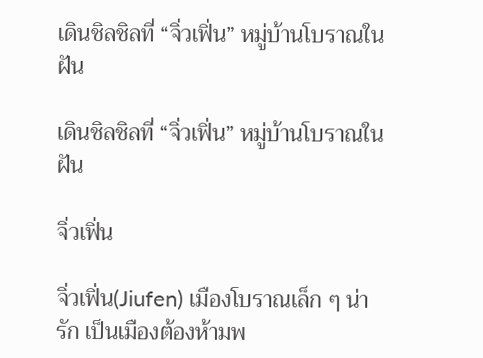เดินชิลชิลที่ “จิ่วเฟิ่น” หมู่บ้านโบราณในฝัน

เดินชิลชิลที่ “จิ่วเฟิ่น” หมู่บ้านโบราณในฝัน

จิ่วเฟิ่น

จิ่วเฟิ่น(Jiufen) เมืองโบราณเล็ก ๆ น่ารัก เป็นเมืองต้องห้ามพ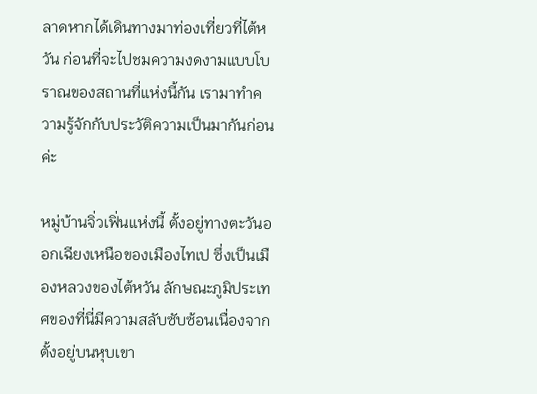ลาดหากได้เดินทางมาท่องเที่ยวที่ไต้หวัน ก่อนที่จะไปชมความงดงามแบบโบราณของสถานที่แห่งนี้กัน เรามาทำความรู้จักกับประวัติความเป็นมากันก่อนค่ะ

หมู่บ้านจิ่วเฟิ่นแห่งนี้ ตั้งอยู่ทางตะวันออกเฉียงเหนือของเมืองไทเป ซึ่งเป็นเมืองหลวงของไต้หวัน ลักษณะภูมิประเทศของที่นี่มีความสลับซับซ้อนเนื่องจากตั้งอยู่บนหุบเขา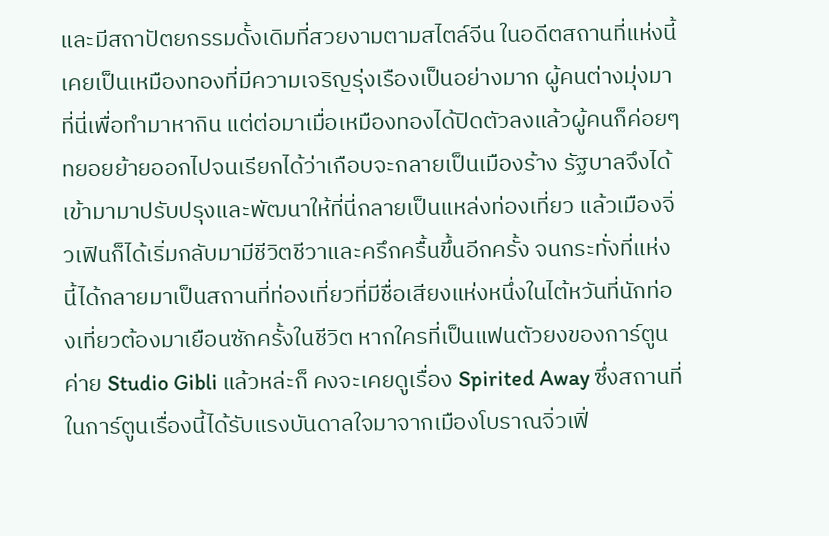และมีสถาปัตยกรรมดั้งเดิมที่สวยงามตามสไตล์จีน ในอดีตสถานที่แห่งนี้เคยเป็นเหมืองทองที่มีความเจริญรุ่งเรืองเป็นอย่างมาก ผู้คนต่างมุ่งมาที่นี่เพื่อทำมาหากิน แต่ต่อมาเมื่อเหมืองทองได้ปิดตัวลงแล้วผู้คนก็ค่อยๆ ทยอยย้ายออกไปจนเรียกได้ว่าเกือบจะกลายเป็นเมืองร้าง รัฐบาลจึงได้เข้ามามาปรับปรุงและพัฒนาให้ที่นี่กลายเป็นแหล่งท่องเที่ยว แล้วเมืองจิ่วเฟินก็ได้เริ่มกลับมามีชีวิตชีวาและครึกครื้นขึ้นอีกครั้ง จนกระทั่งที่แห่งนี้ได้กลายมาเป็นสถานที่ท่องเที่ยวที่มีชื่อเสียงแห่งหนึ่งในไต้หวันที่นักท่องเที่ยวต้องมาเยือนซักครั้งในชีวิต หากใครที่เป็นแฟนตัวยงของการ์ตูนค่าย Studio Gibli แล้วหล่ะก็ คงจะเคยดูเรื่อง Spirited Away ซึ่งสถานที่ในการ์ตูนเรื่องนี้ได้รับแรงบันดาลใจมาจากเมืองโบราณจิ่วเฟิ่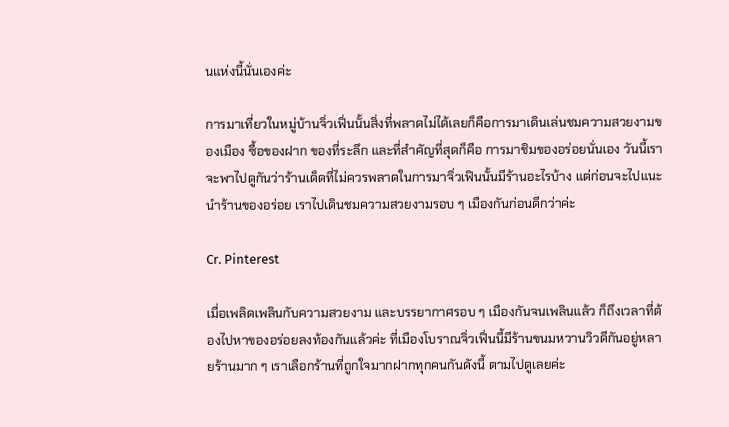นแห่งนี้นั่นเองค่ะ

การมาเที่ยวในหมู่บ้านจิ่วเฟิ่นนั้นสิ่งที่พลาดไม่ได้เลยก็คือการมาเดินเล่นชมความสวยงามของเมือง ซื้อของฝาก ของที่ระลึก และที่สำคัญที่สุดก็คือ การมาชิมของอร่อยนั่นเอง วันนี้เราจะพาไปดูกันว่าร้านเด็ดที่ไม่ควรพลาดในการมาจิ่วเฟินนั้นมีร้านอะไรบ้าง แต่ก่อนจะไปแนะนำร้านของอร่อย เราไปเดินชมความสวยงามรอบ ๆ เมืองกันก่อนดีกว่าค่ะ

Cr. Pinterest

เมื่อเพลิดเพลินกับความสวยงาม และบรรยากาศรอบ ๆ เมืองกันจนเพลินแล้ว ก็ถึงเวลาที่ต้องไปหาของอร่อยลงท้องกันแล้วค่ะ ที่เมืองโบราณจิ่วเฟิ่นนี้มีร้านขนมหวานวิวดีกันอยู่หลายร้านมาก ๆ เราเลือกร้านที่ถูกใจมากฝากทุกคนกันดังนี้ ตามไปดูเลยค่ะ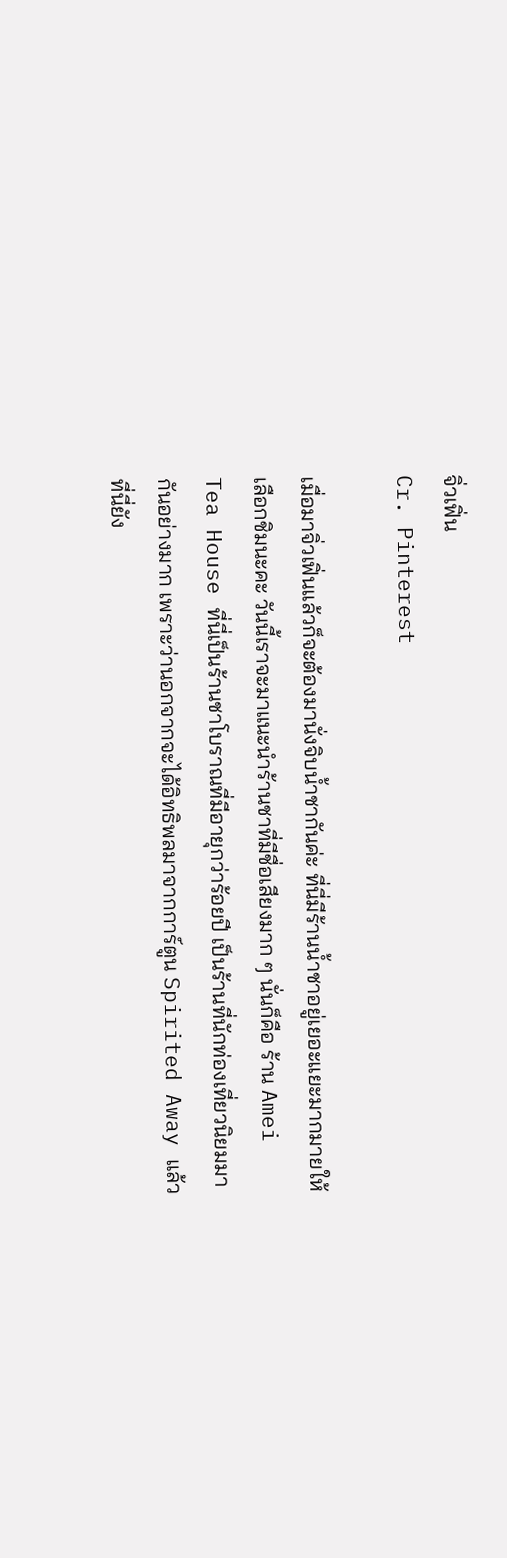จิ่วเฟิ่น
Cr. Pinterest

เมื่อมาจิ่วเฟิ่นแล้วก็จะต้องมานั่งจิบน้ำชากันค่ะ ที่นี่มีร้านน้ำชาอยู่เยอะแยะมากมายให้เลือกชิมนะคะ วันนี้เราจะมาแนะนำร้านชาที่มีชื่อเสียงมาก ๆ นั่นก็คือ ร้าน Amei Tea House ที่นี่เป็นร้านชาโบราณที่มีอายุกว่าร้อยปี เป็นร้านที่นักท่องเที่ยวนิยมมากันอย่างมาก เพราะว่านอกจากจะได้อิทธิพลมาจากการ์ตูน Spirited Away แล้ว ที่นี่ยัง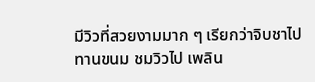มีวิวที่สวยงามมาก ๆ เรียกว่าจิบชาไป ทานขนม ชมวิวไป เพลิน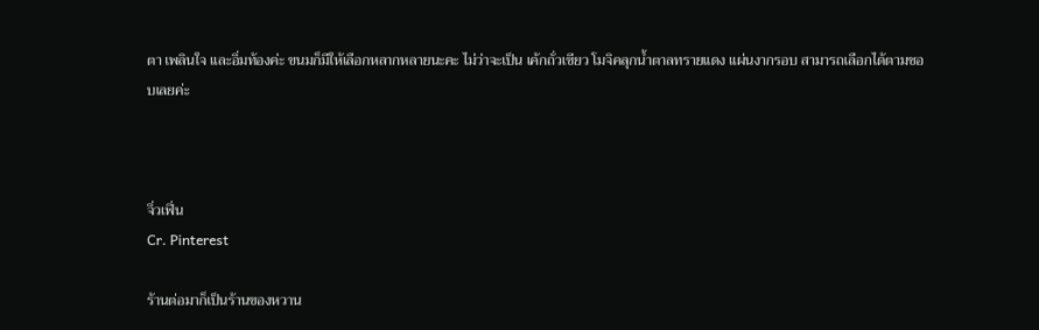ตา เพลินใจ และอิ่มท้องค่ะ ขนมก็มีให้เลือกหลากหลายนะคะ ไม่ว่าจะเป็น เค้กถั่วเขียว โมจิคลุกน้ำตาลทรายแดง แผ่นงากรอบ สามารถเลือกได้ตามชอบเลยค่ะ



จิ่วเฟิ่น
Cr. Pinterest

ร้านต่อมาก็เป็นร้านของหวาน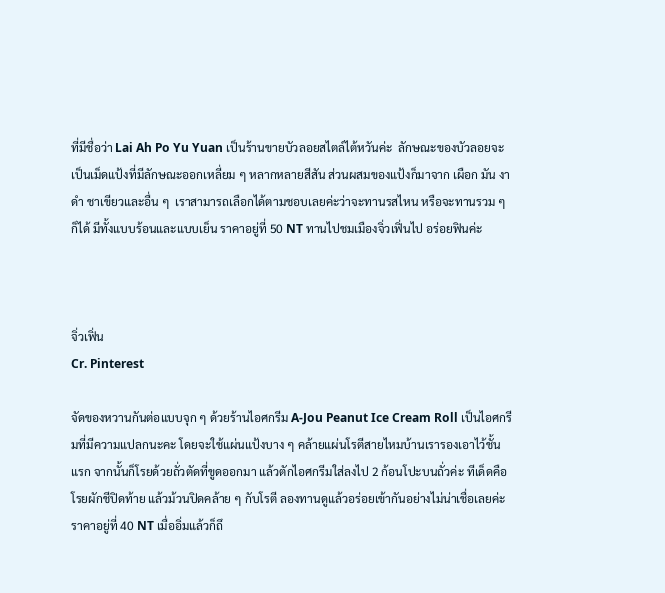ที่มีชื่อว่า Lai Ah Po Yu Yuan เป็นร้านขายบัวลอยสไตล์ไต้หวันค่ะ  ลักษณะของบัวลอยจะเป็นเม็ดแป้งที่มีลักษณะออกเหลี่ยม ๆ หลากหลายสีสัน ส่วนผสมของแป้งก็มาจาก เผือก มัน งาดำ ชาเขียวและอื่น ๆ  เราสามารถเลือกได้ตามชอบเลยค่ะว่าจะทานรสไหน หรือจะทานรวม ๆ ก็ได้ มีทั้งแบบร้อนและแบบเย็น ราคาอยู่ที่ 50 NT ทานไปชมเมืองจิ่วเฟิ่นไป อร่อยฟินค่ะ



จิ่วเฟิ่น
Cr. Pinterest

จัดของหวานกันต่อแบบจุก ๆ ด้วยร้านไอศกรีม A-Jou Peanut Ice Cream Roll เป็นไอศกรีมที่มีความแปลกนะคะ โดยจะใช้แผ่นแป้งบาง ๆ คล้ายแผ่นโรตีสายไหมบ้านเรารองเอาไว้ชั้นแรก จากนั้นก็โรยด้วยถั่วตัดที่ขูดออกมา แล้วตักไอศกรีมใส่ลงไป 2 ก้อนโปะบนถั่วค่ะ ทีเด็ดคือโรยผักชีปิดท้าย แล้วม้วนปิดคล้าย ๆ กับโรตี ลองทานดูแล้วอร่อยเข้ากันอย่างไม่น่าเชื่อเลยค่ะ ราคาอยู่ที่ 40 NT เมื่ออิ่มแล้วก็ถึ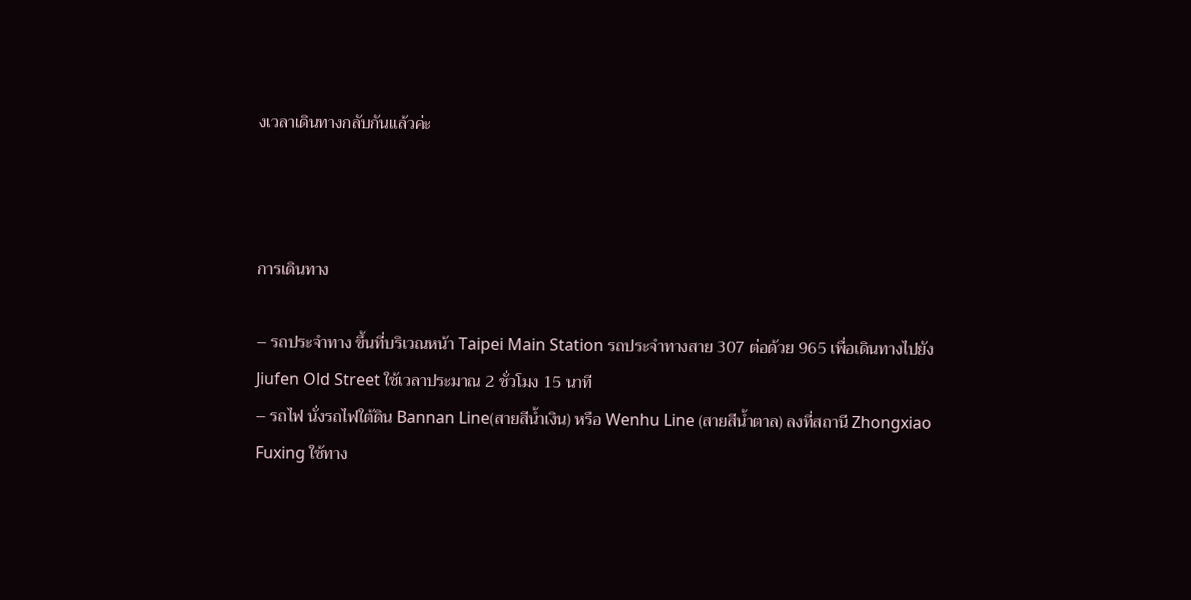งเวลาเดินทางกลับกันแล้วค่ะ



การเดินทาง

– รถประจำทาง ขึ้นที่บริเวณหน้า Taipei Main Station รถประจำทางสาย 307 ต่อด้วย 965 เพื่อเดินทางไปยัง Jiufen Old Street ใช้เวลาประมาณ 2 ชั่วโมง 15 นาที
– รถไฟ นั่งรถไฟใต้ดิน Bannan Line(สายสีน้ำเงิน) หรือ Wenhu Line (สายสีน้ำตาล) ลงที่สถานี Zhongxiao Fuxing ใช้ทาง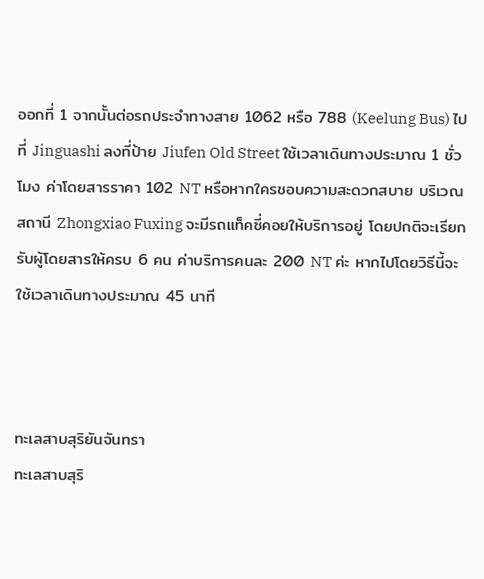ออกที่ 1 จากนั้นต่อรถประจำทางสาย 1062 หรือ 788 (Keelung Bus) ไปที่ Jinguashi ลงที่ป้าย Jiufen Old Street ใช้เวลาเดินทางประมาณ 1 ชั่วโมง ค่าโดยสารราคา 102 NT หรือหากใครชอบความสะดวกสบาย บริเวณสถานี Zhongxiao Fuxing จะมีรถแท็คซี่คอยให้บริการอยู่ โดยปกติจะเรียกรับผู้โดยสารให้ครบ 6 คน ค่าบริการคนละ 200 NT ค่ะ หากไปโดยวิธีนี้จะใช้เวลาเดินทางประมาณ 45 นาที



ทะเลสาบสุริยันจันทรา
ทะเลสาบสุริ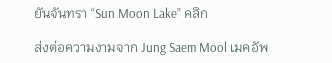ยันจันทรา “Sun Moon Lake” คลิก

ส่งต่อความงามจาก Jung Saem Mool เมคอัพ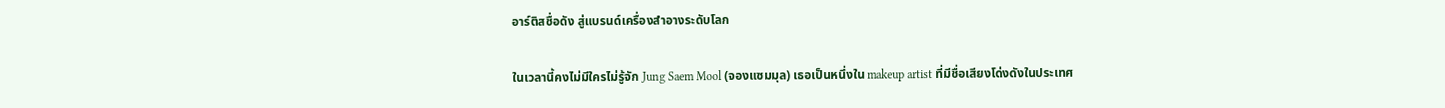อาร์ติสชื่อดัง สู่แบรนด์เครื่องสำอางระดับโลก

ในเวลานี้คงไม่มีใครไม่รู้จัก Jung Saem Mool (จองแซมมุล) เธอเป็นหนึ่งใน makeup artist ที่มีชื่อเสียงโด่งดังในประเทศ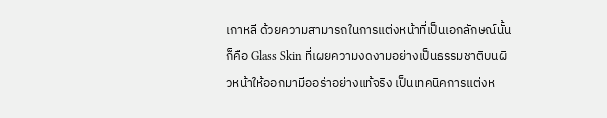เกาหลี ด้วยความสามารถในการแต่งหน้าที่เป็นเอกลักษณ์นั้นก็คือ Glass Skin ที่เผยความงดงามอย่างเป็นธรรมชาติบนผิวหน้าให้ออกมามีออร่าอย่างแท้จริง เป็นเทคนิคการแต่งห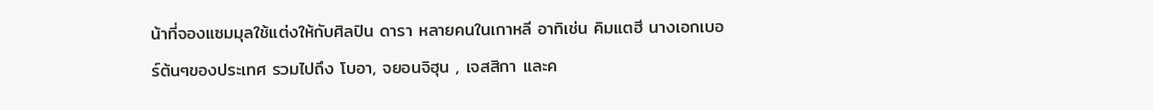น้าที่จองแซมมุลใช้แต่งให้กับศิลปิน ดารา หลายคนในเกาหลี อาทิเช่น คิมแตฮี นางเอกเบอร์ต้นๆของประเทศ รวมไปถึง โบอา, จยอนจิฮุน , เจสสิกา และค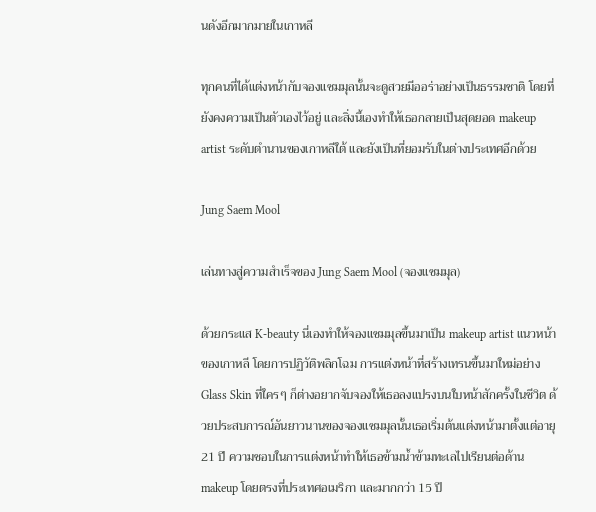นดังอีกมากมายในเกาหลี

ทุกคนที่ได้แต่งหน้ากับจองแซมมุลนั้นจะดูสวยมีออร่าอย่างเป็นธรรมชาติ โดยที่ยังคงความเป็นตัวเองไว้อยู่ และสิ่งนี้เองทำให้เธอกลายเป็นสุดยอด makeup artist ระดับตำนานของเกาหลีใต้ และยังเป็นที่ยอมรับในต่างประเทศอีกด้วย

Jung Saem Mool

เล่นทางสู่ความสำเร็จของ Jung Saem Mool (จองแซมมุล)

ด้วยกระแส K-beauty นี่เองทำให้จองแซมมุลขึ้นมาเป็น makeup artist แนวหน้าของเกาหลี โดยการปฏิวัติพลิกโฉม การแต่งหน้าที่สร้างเทรนขึ้นมาใหม่อย่าง Glass Skin ที่ใครๆ ก็ต่างอยากจับจองให้เธอลงแปรงบนใบหน้าสักครั้งในชีวิต ด้วยประสบการณ์อันยาวนานของจองแซมมุลนั้นเธอเริ่มต้นแต่งหน้ามาตั้งแต่อายุ 21 ปี ความชอบในการแต่งหน้าทำให้เธอข้ามน้ำข้ามทะเลไปเรียนต่อด้าน makeup โดยตรงที่ประเทศอเมริกา และมากกว่า 15 ปี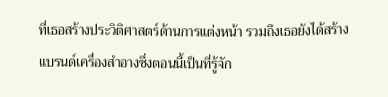ที่เธอสร้างประวิติศาสตร์ด้านการแต่งหน้า รวมถึงเธอยังได้สร้างแบรนด์เครื่องสำอางซึ่งตอนนี้เป็นที่รู้จัก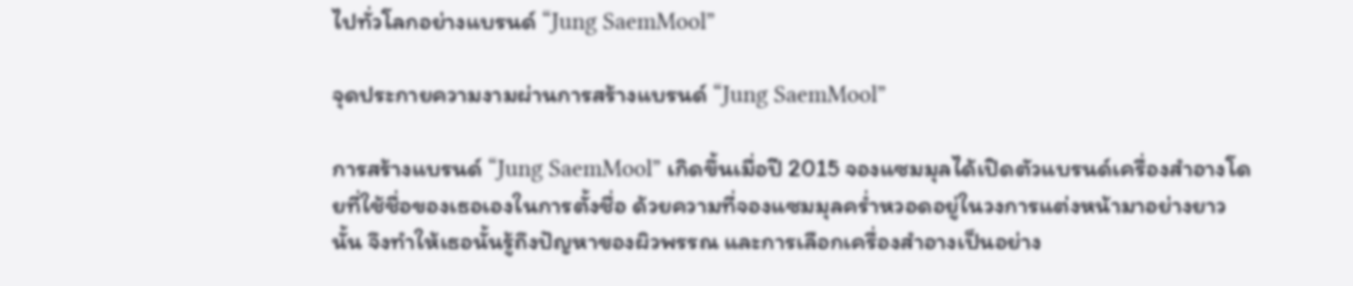ไปทั่วโลกอย่างแบรนด์ “Jung SaemMool”

จุดประกายความงามผ่านการสร้างแบรนด์ “Jung SaemMool”

การสร้างแบรนด์ “Jung SaemMool” เกิดขึ้นเมื่อปี 2015 จองแซมมุลได้เปิดตัวแบรนด์เครื่องสำอางโดยที่ใช้ชื่อของเธอเองในการตั้งชื่อ ด้วยความที่จองแซมมุลคร่ำหวอดอยู่ในวงการแต่งหน้ามาอย่างยาวนั้น จึงทำให้เธอนั้นรู้ถึงปัญหาของผิวพรรณ และการเลือกเครื่องสำอางเป็นอย่าง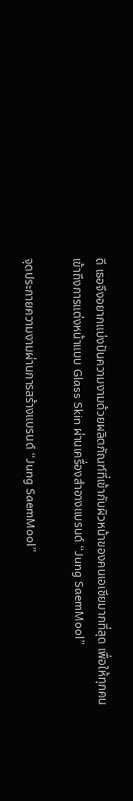ดี เธอจึงอยากแบ่งปันความงามด้วยผลิตภัณฑ์ที่เข้ากับผิวหน้าของคนเอเชียมากที่สุด เพื่อให้ทุกคนเข้าถึงการแต่งหน้าแบบ Glass Skin ผ่านเครื่องสำอางแบรนด์ “Jung SaemMool”

จุดประกายความงามผ่านการสร้างแบรนด์ “Jung SaemMool”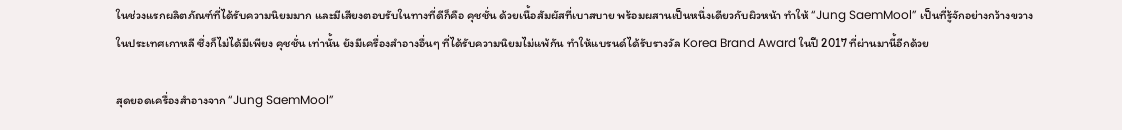ในช่วงแรกผลิตภัณฑ์ที่ได้รับความนิยมมาก และมีเสียงตอบรับในทางที่ดีก็คือ คุชชั่น ด้วยเนื้อสัมผัสที่เบาสบาย พร้อมผสานเป็นหนึ่งเดียวกับผิวหน้า ทำให้ “Jung SaemMool” เป็นที่รู้จักอย่างกว้างขวางในประเทศเกาหลี ซึ่งก็ไม่ได้มีเพียง คุชชั่น เท่านั้น ยังมีเครื่องสำอางอื่นๆ ที่ได้รับความนิยมไม่แพ้กัน ทำให้แบรนด์ได้รับรางวัล Korea Brand Award ในปี 2017 ที่ผ่านมานี้อีกด้วย

สุดยอดเครื่องสำอางจาก “Jung SaemMool”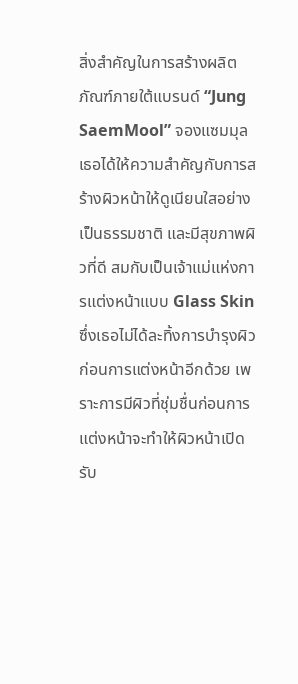สิ่งสำคัญในการสร้างผลิตภัณฑ์ภายใต้แบรนด์ “Jung SaemMool” จองแซมมุลเธอได้ให้ความสำคัญกับการสร้างผิวหน้าให้ดูเนียนใสอย่างเป็นธรรมชาติ และมีสุขภาพผิวที่ดี สมกับเป็นเจ้าแม่แห่งการแต่งหน้าแบบ Glass Skin ซึ่งเธอไม่ได้ละทิ้งการบำรุงผิวก่อนการแต่งหน้าอีกด้วย เพราะการมีผิวที่ชุ่มชื่นก่อนการแต่งหน้าจะทำให้ผิวหน้าเปิดรับ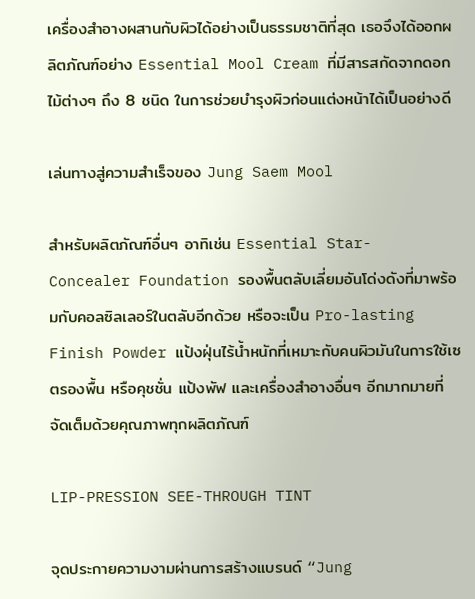เครื่องสำอางผสานกับผิวได้อย่างเป็นธรรมชาติที่สุด เธอจึงได้ออกผลิตภัณฑ์อย่าง Essential Mool Cream ที่มีสารสกัดจากดอกไม้ต่างๆ ถึง 8 ชนิด ในการช่วยบำรุงผิวก่อนแต่งหน้าได้เป็นอย่างดี

เล่นทางสู่ความสำเร็จของ Jung Saem Mool

สำหรับผลิตภัณฑ์อื่นๆ อาทิเช่น Essential Star- Concealer Foundation รองพื้นตลับเลี่ยมอันโด่งดังที่มาพร้อมกับคอลซิลเลอร์ในตลับอีกด้วย หรือจะเป็น Pro-lasting Finish Powder แป้งฝุ่นไร้น้ำหนักที่เหมาะกับคนผิวมันในการใช้เซตรองพื้น หรือคุชชั่น แป้งพัฟ และเครื่องสำอางอื่นๆ อีกมากมายที่จัดเต็มด้วยคุณภาพทุกผลิตภัณฑ์

LIP-PRESSION SEE-THROUGH TINT

จุดประกายความงามผ่านการสร้างแบรนด์ “Jung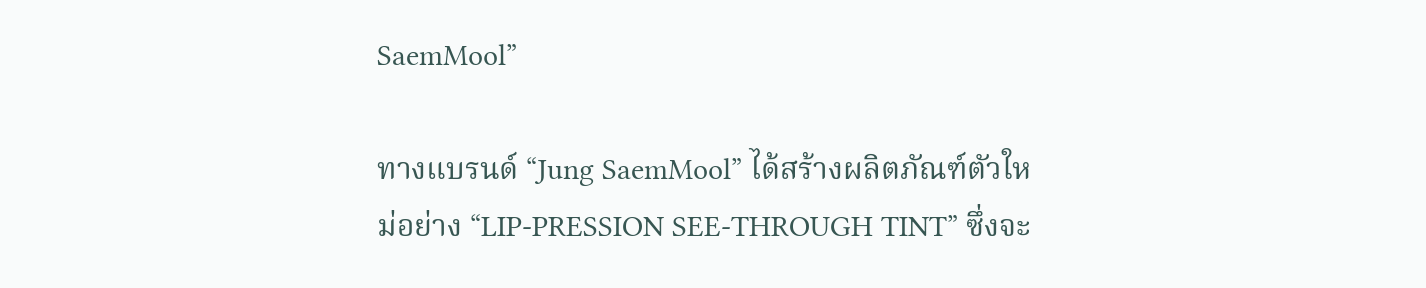SaemMool”

ทางแบรนด์ “Jung SaemMool” ได้สร้างผลิตภัณฑ์ตัวใหม่อย่าง “LIP-PRESSION SEE-THROUGH TINT” ซึ่งจะ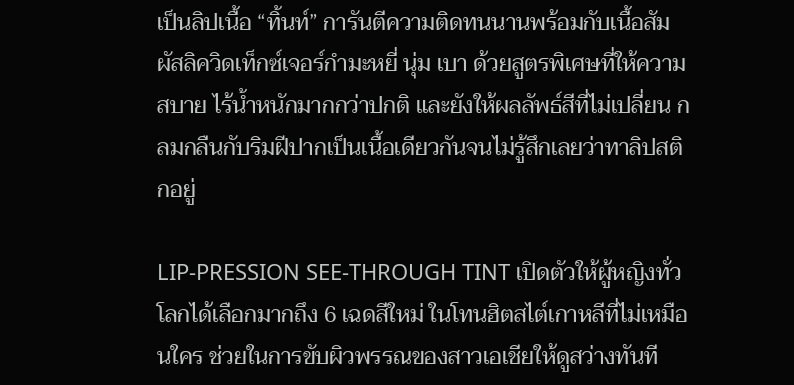เป็นลิปเนื้อ “ทิ้นท์” การันตีความติดทนนานพร้อมกับเนื้อสัมผัสลิควิดเท็กซ์เจอร์กำมะหยี่ นุ่ม เบา ด้วยสูตรพิเศษที่ให้ความสบาย ไร้น้ำหนักมากกว่าปกติ และยังให้ผลลัพธ์สีที่ไม่เปลี่ยน กลมกลืนกับริมฝีปากเป็นเนื้อเดียวกันจนไม่รู้สึกเลยว่าทาลิปสติกอยู่

LIP-PRESSION SEE-THROUGH TINT เปิดตัวให้ผู้หญิงทั่วโลกได้เลือกมากถึง 6 เฉดสีใหม่ ในโทนฮิตสไต์เกาหลีที่ไม่เหมือนใคร ช่วยในการขับผิวพรรณของสาวเอเชียให้ดูสว่างทันที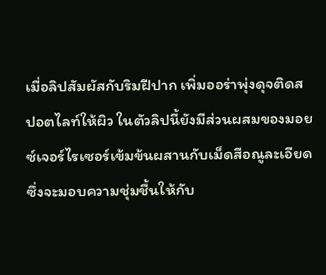เมื่อลิปสัมผัสกับริมฝีปาก เพิ่มออร่าพุ่งดุจติดสปอตไลท์ให้ผิว ในตัวลิปนี้ยังมีส่วนผสมของมอยซ์เจอร์ไรเซอร์เข้มข้นผสานกับเม็ดสีอณูละเอียด ซึ่งจะมอบความชุ่มชื้นให้กับ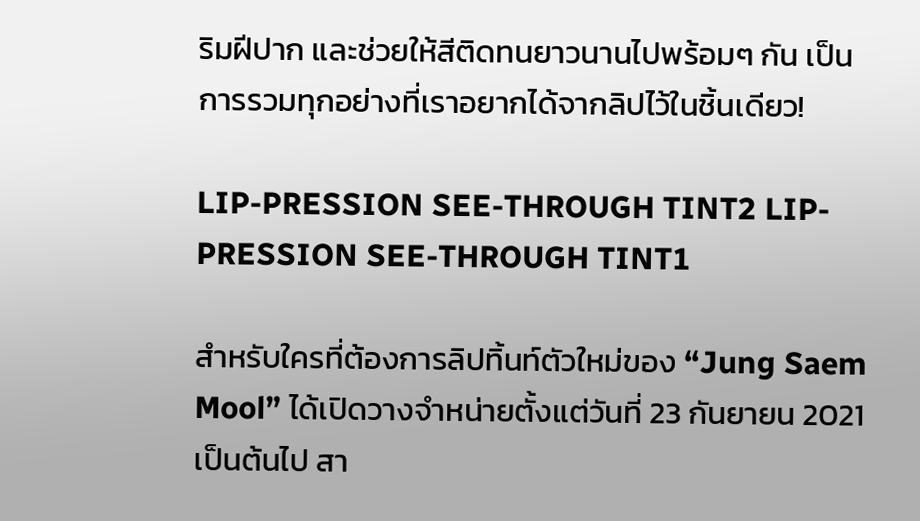ริมฝีปาก และช่วยให้สีติดทนยาวนานไปพร้อมๆ กัน เป็นการรวมทุกอย่างที่เราอยากได้จากลิปไว้ในชิ้นเดียว!

LIP-PRESSION SEE-THROUGH TINT2 LIP-PRESSION SEE-THROUGH TINT1

สำหรับใครที่ต้องการลิปทิ้นท์ตัวใหม่ของ “Jung Saem Mool” ได้เปิดวางจำหน่ายตั้งแต่วันที่ 23 กันยายน 2021 เป็นต้นไป สา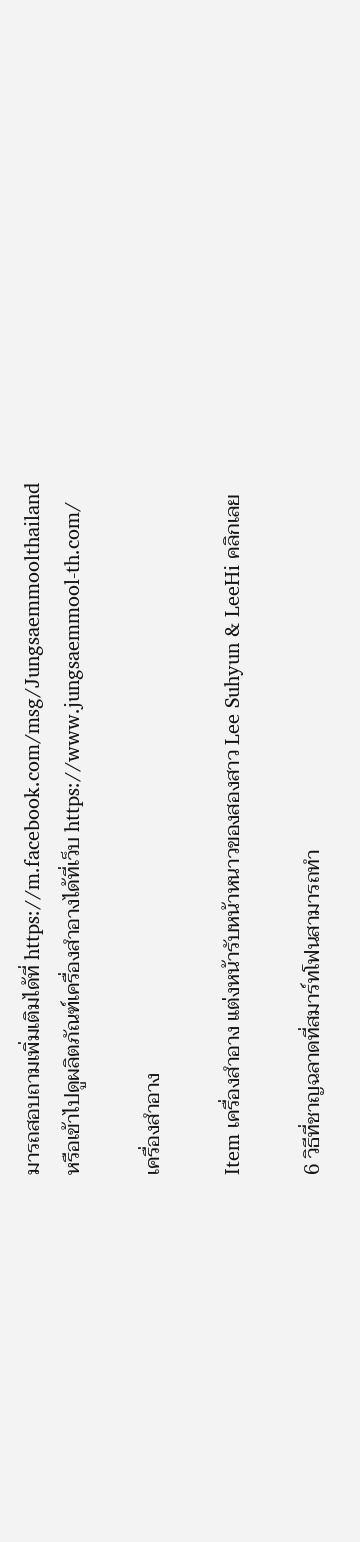มารถสอบถามเพิ่มเติมได้ที่ https://m.facebook.com/msg/Jungsaemmoolthailand
หรือเข้าไปดูผลิตภัณฑ์เครื่องสำอางได้ที่เว็บ https://www.jungsaemmool-th.com/

เครื่องสำอาง

Item เครื่องสำอาง แต่งหน้ารับหน้าหนาวของสองสาว Lee Suhyun & LeeHi คลิกเลย

6 วิธีที่ชาญฉลาดที่สมาร์ทโฟนสามารถทำ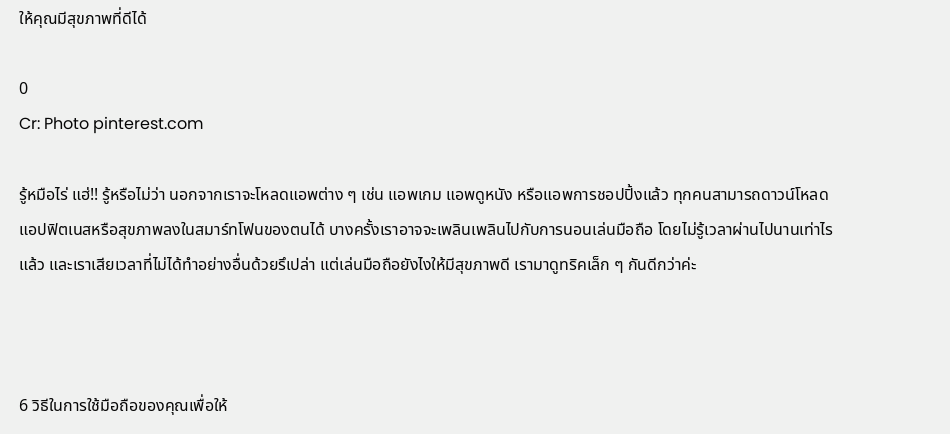ให้คุณมีสุขภาพที่ดีได้

0
Cr: Photo pinterest.com

รู้หมือไร่ แฮ่!! รู้หรือไม่ว่า นอกจากเราจะโหลดแอพต่าง ๆ เช่น แอพเกม แอพดูหนัง หรือแอพการชอปปิ้งแล้ว ทุกคนสามารถดาวน์โหลดแอปฟิตเนสหรือสุขภาพลงในสมาร์ทโฟนของตนได้ บางครั้งเราอาจจะเพลินเพลินไปกับการนอนเล่นมือถือ โดยไม่รู้เวลาผ่านไปนานเท่าไรแล้ว และเราเสียเวลาที่ไม่ได้ทำอย่างอื่นด้วยรึเปล่า แต่เล่นมือถือยังไงให้มีสุขภาพดี เรามาดูทริคเล็ก ๆ กันดีกว่าค่ะ



6 วิธีในการใช้มือถือของคุณเพื่อให้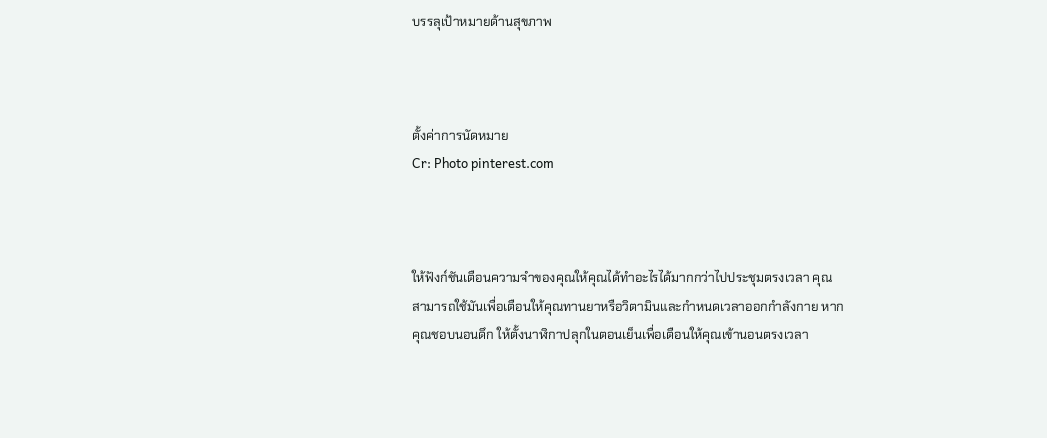บรรลุเป้าหมายด้านสุขภาพ



ตั้งค่าการนัดหมาย
Cr: Photo pinterest.com



ให้ฟังก์ชันเตือนความจำของคุณให้คุณได้ทำอะไรได้มากกว่าไปประชุมตรงเวลา คุณสามารถใช้มันเพื่อเตือนให้คุณทานยาหรือวิตามินและกำหนดเวลาออกกำลังกาย หากคุณชอบนอนดึก ให้ตั้งนาฬิกาปลุกในตอนเย็นเพื่อเตือนให้คุณเข้านอนตรงเวลา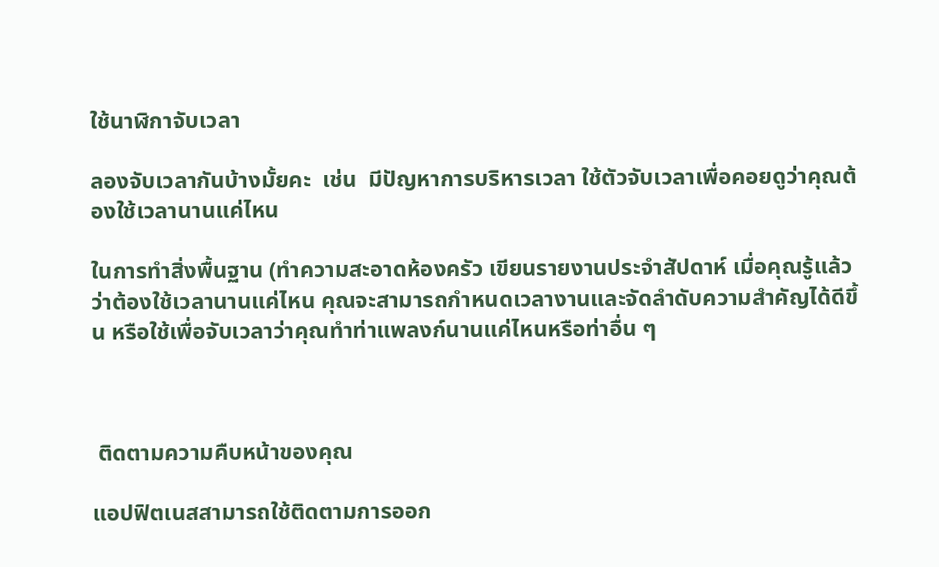ใช้นาฬิกาจับเวลา

ลองจับเวลากันบ้างมั้ยคะ  เช่น  มีปัญหาการบริหารเวลา ใช้ตัวจับเวลาเพื่อคอยดูว่าคุณต้องใช้เวลานานแค่ไหน

ในการทำสิ่งพื้นฐาน (ทำความสะอาดห้องครัว เขียนรายงานประจำสัปดาห์ เมื่อคุณรู้แล้วว่าต้องใช้เวลานานแค่ไหน คุณจะสามารถกำหนดเวลางานและจัดลำดับความสำคัญได้ดีขึ้น หรือใช้เพื่อจับเวลาว่าคุณทำท่าแพลงก์นานแค่ไหนหรือท่าอื่น ๆ



 ติดตามความคืบหน้าของคุณ

แอปฟิตเนสสามารถใช้ติดตามการออก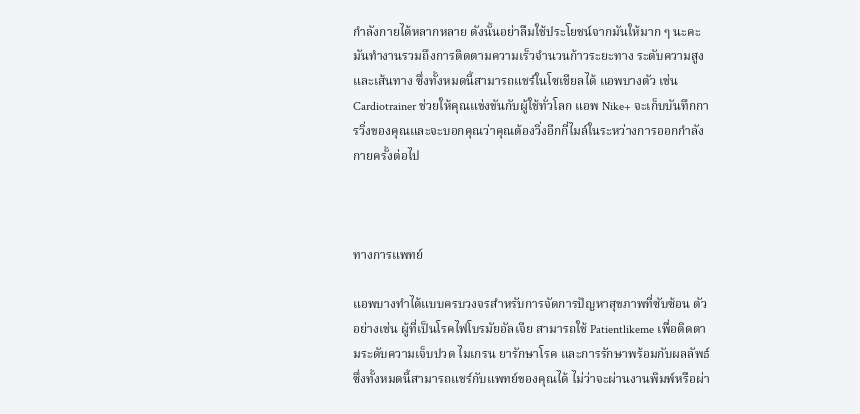กำลังกายได้หลากหลาย ดังนั้นอย่าลืมใช้ประโยชน์จากมันให้มาก ๆ นะคะ มันทำงานรวมถึงการติดตามความเร็วจำนวนก้าวระยะทาง ระดับความสูง และเส้นทาง ซึ่งทั้งหมดนี้สามารถแชร์ในโซเชียลได้ แอพบางตัว เช่น Cardiotrainer ช่วยให้คุณแข่งขันกับผู้ใช้ทั่วโลก แอพ Nike+ จะเก็บบันทึกการวิ่งของคุณและจะบอกคุณว่าคุณต้องวิ่งอีกกี่ไมล์ในระหว่างการออกกำลังกายครั้งต่อไป



ทางการแพทย์

แอพบางทำได้แบบครบวงจรสำหรับการจัดการปัญหาสุขภาพที่ซับซ้อน ตัวอย่างเช่น ผู้ที่เป็นโรคไฟโบรมัยอัลเจีย สามารถใช้ Patientlikeme เพื่อติดตามระดับความเจ็บปวด ไมเกรน ยารักษาโรค และการรักษาพร้อมกับผลลัพธ์ ซึ่งทั้งหมดนี้สามารถแชร์กับแพทย์ของคุณได้ ไม่ว่าจะผ่านงานพิมพ์หรือผ่า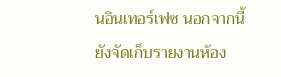นอินเทอร์เฟซ นอกจากนี้ยังจัดเก็บรายงานห้อง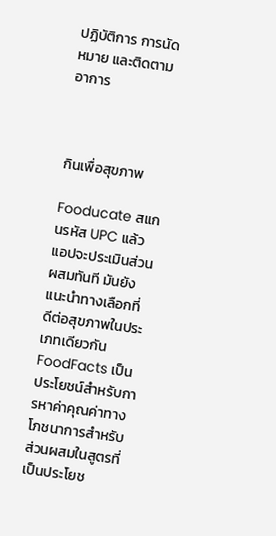ปฏิบัติการ การนัดหมาย และติดตามอาการ



กินเพื่อสุขภาพ

Fooducate สแกนรหัส UPC แล้วแอปจะประเมินส่วนผสมทันที มันยังแนะนำทางเลือกที่ดีต่อสุขภาพในประเภทเดียวกัน FoodFacts เป็นประโยชน์สำหรับการหาค่าคุณค่าทางโภชนาการสำหรับส่วนผสมในสูตรที่เป็นประโยช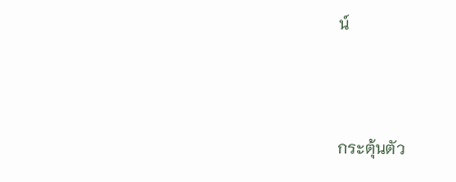น์



กระตุ้นตัว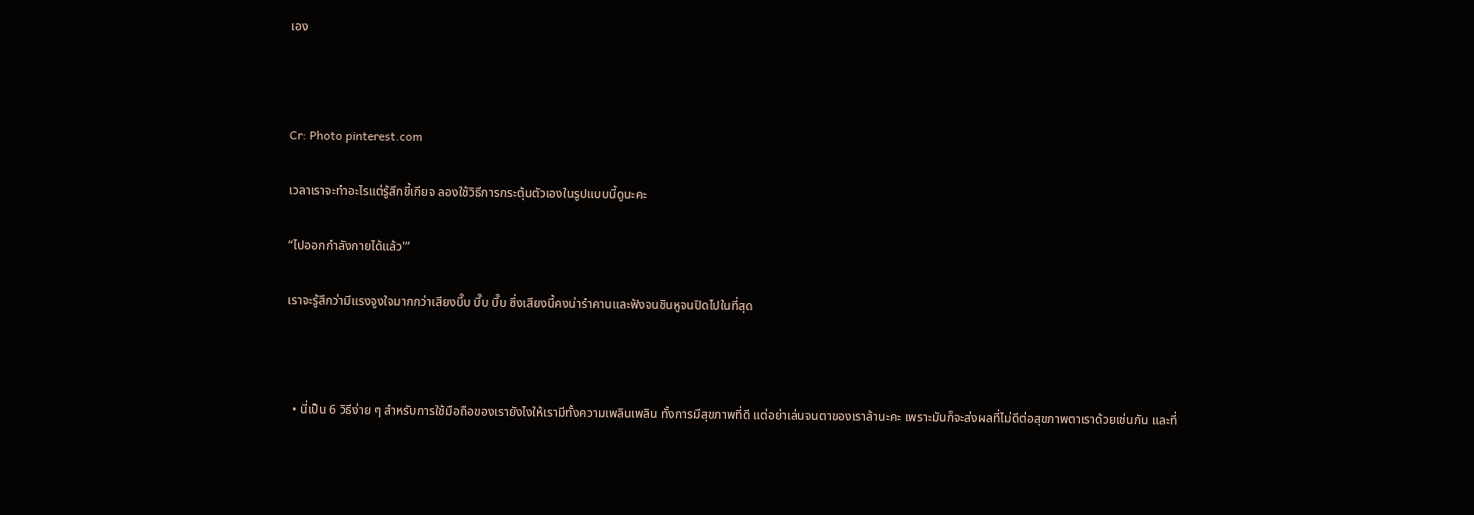เอง



Cr: Photo pinterest.com

เวลาเราจะทำอะไรแต่รู้สึกขี้เกียจ ลองใช้วิธีการกระตุ้นตัวเองในรูปแบบนี้ดูนะคะ

“ไปออกกำลังกายได้แล้ว'”

เราจะรู้สึกว่ามีแรงจูงใจมากกว่าเสียงบี๊บ บี๊บ บี๊บ ซึ่งเสียงนี้คงน่ารำคานและฟังจนชินหูจนปิดไปในที่สุด



  • นี่เป็น 6 วิธีง่าย ๆ สำหรับการใช้มือถือของเรายังไงให้เรามีทั้งความเพลินเพลิน ทั้งการมีสุขภาพที่ดี แต่อย่าเล่นจนตาของเราล้านะคะ เพราะมันก็จะส่งผลที่ไม่ดีต่อสุขภาพตาเราด้วยเช่นกัน และที่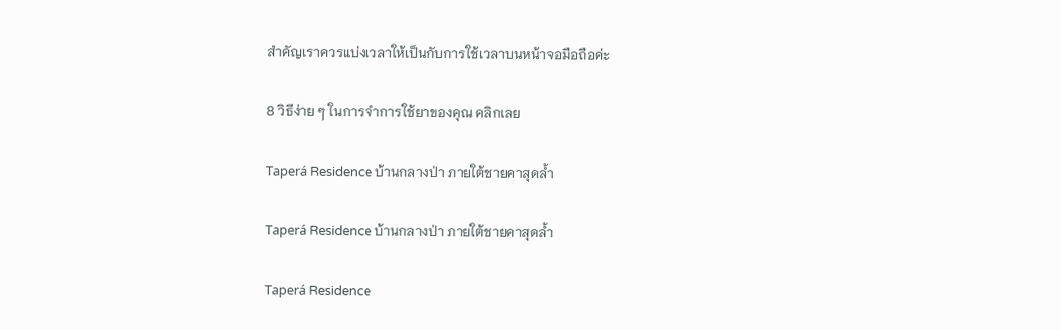สำคัญเราควรแบ่งเวลาให้เป็นกับการใช้เวลาบนหน้าจอมือถือค่ะ

8 วิธีง่าย ๆ ในการจำการใช้ยาของคุณ คลิกเลย

Taperá Residence บ้านกลางป่า ภายใต้ชายคาสุดล้ำ

Taperá Residence บ้านกลางป่า ภายใต้ชายคาสุดล้ำ

Taperá Residence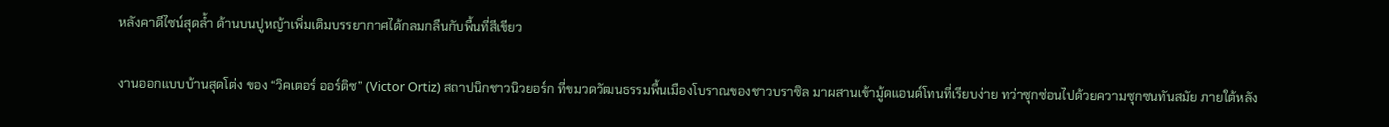หลังคาดีไซน์สุดล้ำ ด้านบนปูหญ้าเพิ่มเติมบรรยากาศได้กลมกลืนกับพื้นที่สีเขียว

งานออกแบบบ้านสุดโต่ง ของ “วิคเตอร์ ออร์ติซ” (Victor Ortiz) สถาปนิกชาวนิวยอร์ก ที่ขมวดวัฒนธรรมพื้นเมืองโบราณของชาวบราซิล มาผสานเข้ามู้ดแอนด์โทนที่เรียบง่าย ทว่าซุกซ่อนไปด้วยความซุกซนทันสมัย ภายใต้หลัง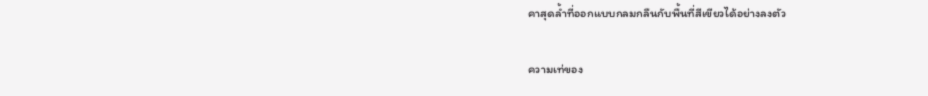คาสุดล้ำที่ออกแบบกลมกลืนกับพื้นที่สีเขียวได้อย่างลงตัว

ความเท่ของ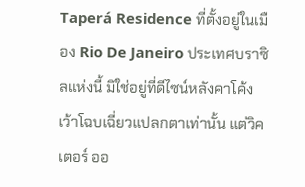Taperá Residence ที่ตั้งอยู่ในเมือง Rio De Janeiro ประเทศบราซิลแห่งนี้ มิใช่อยู่ที่ดีไซน์หลังคาโค้งเว้าโฉบเฉี่ยวแปลกตาเท่านั้น แต่วิคเตอร์ ออ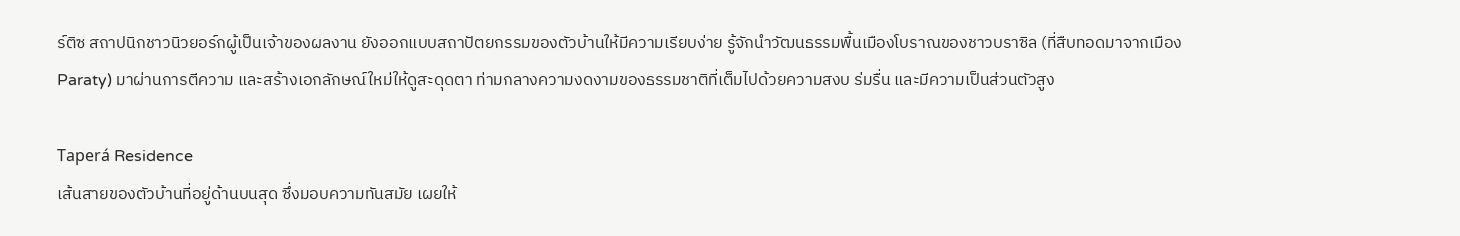ร์ติซ สถาปนิกชาวนิวยอร์กผู้เป็นเจ้าของผลงาน ยังออกแบบสถาปัตยกรรมของตัวบ้านให้มีความเรียบง่าย รู้จักนำวัฒนธรรมพื้นเมืองโบราณของชาวบราซิล (ที่สืบทอดมาจากเมือง Paraty) มาผ่านการตีความ และสร้างเอกลักษณ์ใหม่ให้ดูสะดุดตา ท่ามกลางความงดงามของธรรมชาติที่เต็มไปด้วยความสงบ ร่มรื่น และมีความเป็นส่วนตัวสูง

Taperá Residence
เส้นสายของตัวบ้านที่อยู่ด้านบนสุด ซึ่งมอบความทันสมัย เผยให้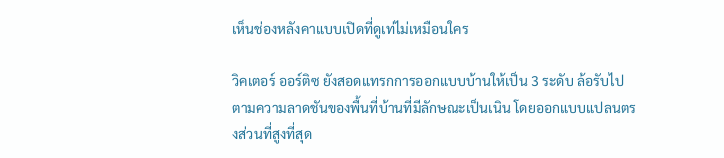เห็นช่องหลังคาแบบเปิดที่ดูเท่ไม่เหมือนใคร

วิคเตอร์ ออร์ติซ ยังสอดแทรกการออกแบบบ้านให้เป็น 3 ระดับ ล้อรับไปตามความลาดชันของพื้นที่บ้านที่มีลักษณะเป็นเนิน โดยออกแบบแปลนตรงส่วนที่สูงที่สุด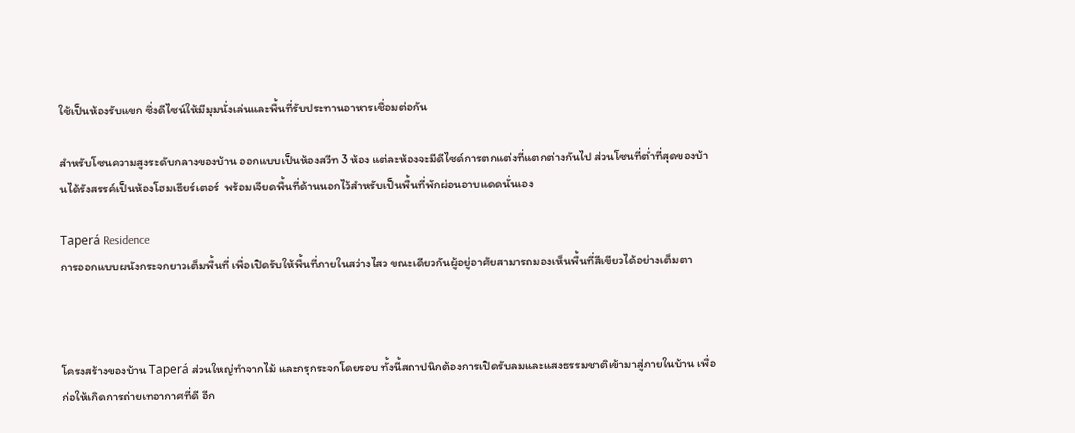ใช้เป็นห้องรับแขก ซึ่งดีไซน์ให้มีมุมนั่งเล่นและพื้นที่รับประทานอาหารเชื่อมต่อกัน

สำหรับโซนความสูงระดับกลางของบ้าน ออกแบบเป็นห้องสวีท 3 ห้อง แต่ละห้องจะมีดีไซด์การตกแต่งที่แตกต่างกันไป ส่วนโซนที่ต่ำที่สุดของบ้านได้รังสรรค์เป็นห้องโฮมเธียร์เตอร์  พร้อมเจียดพื้นที่ด้านนอกไว้สำหรับเป็นพื้นที่พักผ่อนอาบแดดนั่นเอง

Taperá Residence
การออกแบบผนังกระจกยาวเต็มพื้นที่ เพื่อเปิดรับให้พื้นที่ภายในสว่างไสว ขณะเดียวกันผู้อยู่อาศัยสามารถมองเห็นพื้นที่สีเขียวได้อย่างเต็มตา



โครงสร้างของบ้าน Taperá ส่วนใหญ่ทำจากไม้ และกรุกระจกโดยรอบ ทั้งนี้สถาปนิกต้องการเปิดรับลมและแสงธรรมชาติเข้ามาสู่ภายในบ้าน เพื่อก่อให้เกิดการถ่ายเทอากาศที่ดี อีก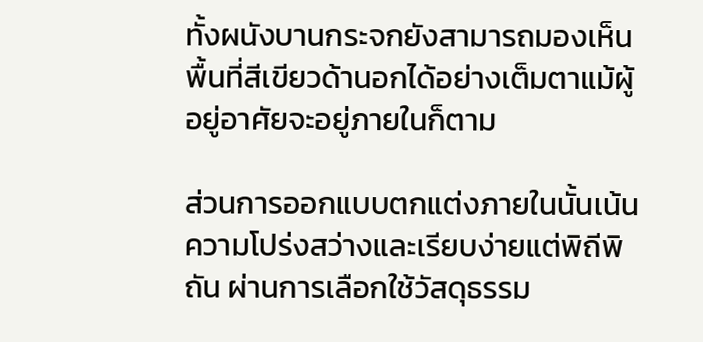ทั้งผนังบานกระจกยังสามารถมองเห็นพื้นที่สีเขียวด้านอกได้อย่างเต็มตาแม้ผู้อยู่อาศัยจะอยู่ภายในก็ตาม

ส่วนการออกแบบตกแต่งภายในนั้นเน้นความโปร่งสว่างและเรียบง่ายแต่พิถีพิถัน ผ่านการเลือกใช้วัสดุธรรม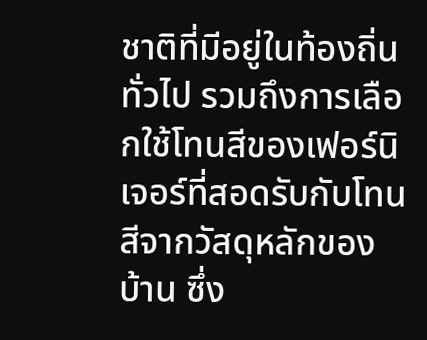ชาติที่มีอยู่ในท้องถิ่นทั่วไป รวมถึงการเลือกใช้โทนสีของเฟอร์นิเจอร์ที่สอดรับกับโทนสีจากวัสดุหลักของบ้าน ซึ่ง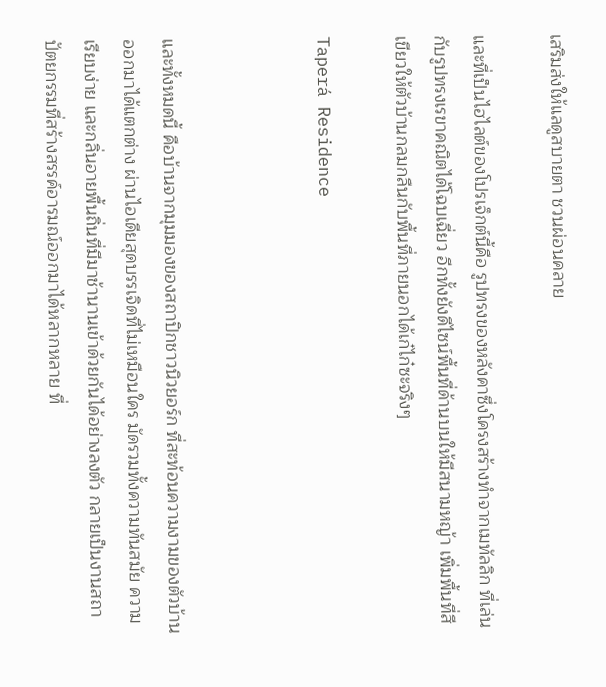เสริมส่งให้แลดูสบายตา ชวนผ่อนคลาย

และที่เป็นไฮไลต์ของโปรเจ็กต์นี้คือ รูปทรงของหลังคาซึ่งโครงสร้างทำจากเมทัลลิก ที่เล่นกับรูปทรงเรขาคณิตได้โฉบเฉี่ยว อีกทั้งยังดีไซน์พื้นที่ด้านบนให้มีสนามหญ้า เพิ่มพื้นที่สีเขียวให้ตัวบ้านกลมกลืนกับพื้นที่ภายนอกได้เก๋ไก๋ซะจริงๆ

Taperá Residence



และทั้งหมดนี้ คือบ้านจากมุมมองของสถาปิกชาวนิวยอร์ก ที่สะท้อนความงามของตัวบ้านออกมาได้แตกต่าง ผ่านไอเดียสุดบรรเจิดที่ไม่เหมือนใคร มัดรวมทั้งความทันสมัย ความเรียบง่าย และกลิ่นอายพื้นถิ่นที่มีมาช้านานเข้าด้วยกันได้อย่างลงตัว กลายเป็นงานสถาปัตยกรรมที่สร้างสรรค์อารมณ์ออกมาได้หลากหลาย ที่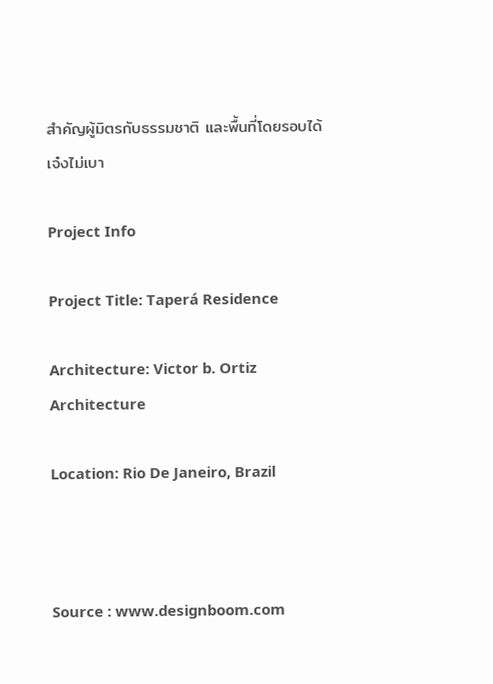สำคัญผู้มิตรกับธรรมชาติ และพื้นที่โดยรอบได้เจ๋งไม่เบา

Project Info

Project Title: Taperá Residence

Architecture: Victor b. Ortiz Architecture

Location: Rio De Janeiro, Brazil



Source : www.designboom.com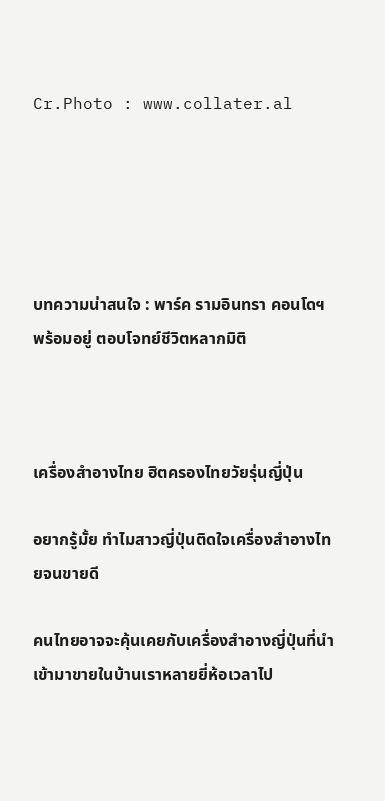Cr.Photo : www.collater.al





บทความน่าสนใจ : พาร์ค รามอินทรา คอนโดฯ พร้อมอยู่ ตอบโจทย์ชีวิตหลากมิติ



เครื่องสำอางไทย ฮิตครองไทยวัยรุ่นญี่ปุ่น

อยากรู้มั้ย ทำไมสาวญี่ปุ่นติดใจเครื่องสำอางไทยจนขายดี

คนไทยอาจจะคุ้นเคยกับเครื่องสำอางญี่ปุ่นที่นำเข้ามาขายในบ้านเราหลายยี่ห้อเวลาไป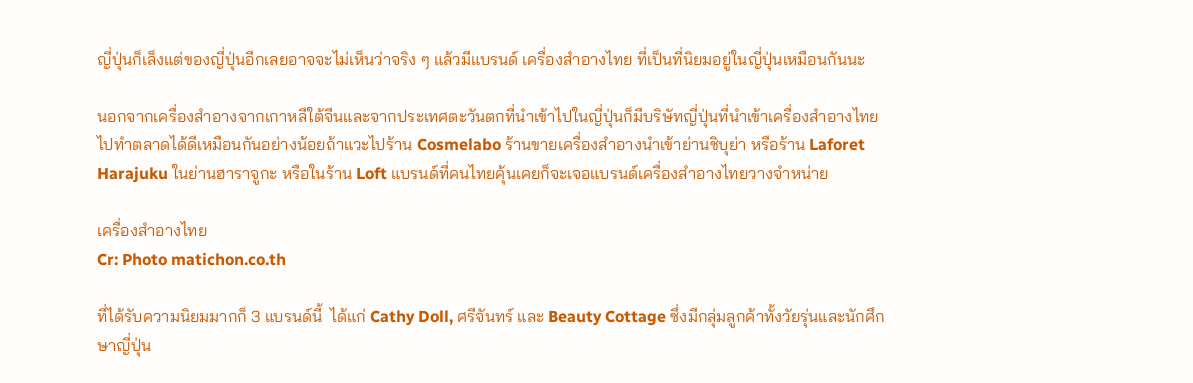ญี่ปุ่นก็เล็งแต่ของญี่ปุ่นอีกเลยอาจจะไม่เห็นว่าจริง ๆ แล้วมีแบรนด์ เครื่องสำอางไทย ที่เป็นที่นิยมอยู่ในญี่ปุ่นเหมือนกันนะ

นอกจากเครื่องสำอางจากเกาหลีใต้จีนและจากประเทศตะวันตกที่นำเข้าไปในญี่ปุ่นก็มีบริษัทญี่ปุ่นที่นำเข้าเครื่องสำอางไทยไปทำตลาดได้ดีเหมือนกันอย่างน้อยถ้าแวะไปร้าน Cosmelabo ร้านขายเครื่องสำอางนำเข้าย่านชิบุย่า หรือร้าน Laforet Harajuku ในย่านฮาราจูกะ หรือในร้าน Loft แบรนด์ที่คนไทยคุ้นเคยก็จะเจอแบรนด์เครื่องสำอางไทยวางจำหน่าย

เครื่องสำอางไทย
Cr: Photo matichon.co.th

ที่ได้รับความนิยมมากก็ 3 แบรนด์นี้  ได้แก่ Cathy Doll, ศรีจันทร์ และ Beauty Cottage ซึ่งมีกลุ่มลูกค้าทั้งวัยรุ่นและนักศึกษาญี่ปุ่น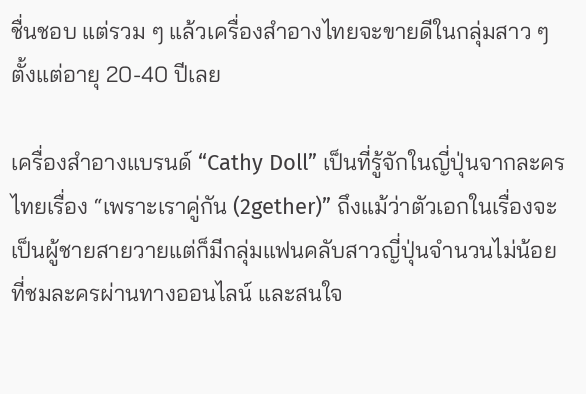ชื่นชอบ แต่รวม ๆ แล้วเครื่องสำอางไทยจะขายดีในกลุ่มสาว ๆ ตั้งแต่อายุ 20-40 ปีเลย

เครื่องสำอางแบรนด์ “Cathy Doll” เป็นที่รู้จักในญี่ปุ่นจากละครไทยเรื่อง “เพราะเราคู่กัน (2gether)” ถึงแม้ว่าตัวเอกในเรื่องจะเป็นผู้ชายสายวายแต่ก็มีกลุ่มแฟนคลับสาวญี่ปุ่นจำนวนไม่น้อยที่ชมละครผ่านทางออนไลน์ และสนใจ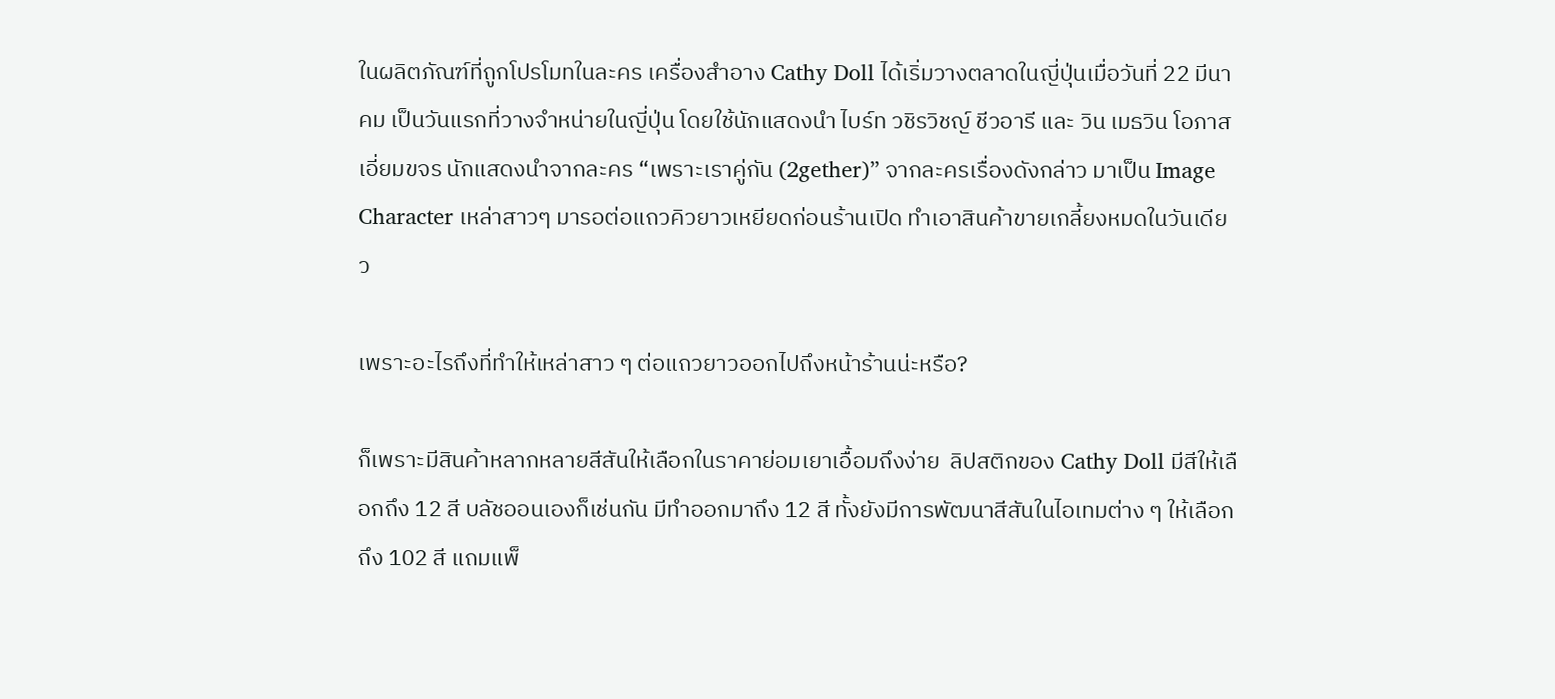ในผลิตภัณฑ์ที่ถูกโปรโมทในละคร เครื่องสำอาง Cathy Doll ได้เริ่มวางตลาดในญี่ปุ่นเมื่อวันที่ 22 มีนาคม เป็นวันแรกที่วางจำหน่ายในญี่ปุ่น โดยใช้นักแสดงนำ ไบร์ท วชิรวิชญ์ ชีวอารี และ วิน เมธวิน โอภาส เอี่ยมขจร นักแสดงนำจากละคร “เพราะเราคู่กัน (2gether)” จากละครเรื่องดังกล่าว มาเป็น Image Character เหล่าสาวๆ มารอต่อแถวคิวยาวเหยียดก่อนร้านเปิด ทำเอาสินค้าขายเกลี้ยงหมดในวันเดียว

เพราะอะไรถึงที่ทำให้เหล่าสาว ๆ ต่อแถวยาวออกไปถึงหน้าร้านน่ะหรือ?

ก็เพราะมีสินค้าหลากหลายสีสันให้เลือกในราคาย่อมเยาเอื้อมถึงง่าย  ลิปสติกของ Cathy Doll มีสีให้เลือกถึง 12 สี บลัชออนเองก็เช่นกัน มีทำออกมาถึง 12 สี ทั้งยังมีการพัฒนาสีสันในไอเทมต่าง ๆ ให้เลือกถึง 102 สี แถมแพ็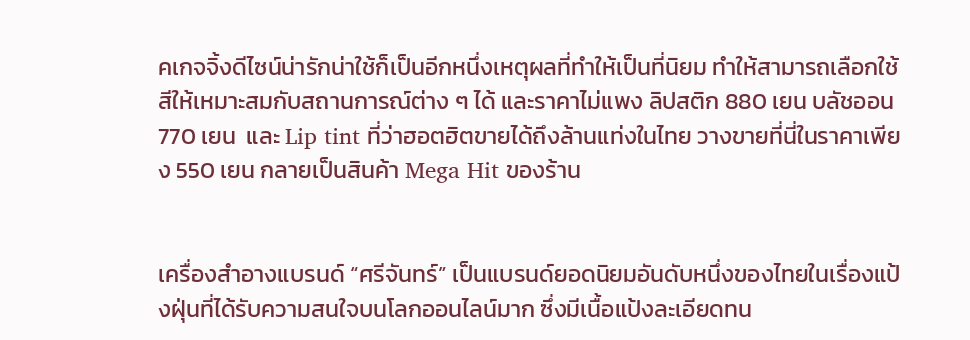คเกจจิ้งดีไซน์น่ารักน่าใช้ก็เป็นอีกหนึ่งเหตุผลที่ทำให้เป็นที่นิยม ทำให้สามารถเลือกใช้สีให้เหมาะสมกับสถานการณ์ต่าง ๆ ได้ และราคาไม่แพง ลิปสติก 880 เยน บลัชออน 770 เยน  และ Lip tint ที่ว่าฮอตฮิตขายได้ถึงล้านแท่งในไทย วางขายที่นี่ในราคาเพียง 550 เยน กลายเป็นสินค้า Mega Hit ของร้าน


เครื่องสำอางแบรนด์ “ศรีจันทร์” เป็นแบรนด์ยอดนิยมอันดับหนึ่งของไทยในเรื่องแป้งฝุ่นที่ได้รับความสนใจบนโลกออนไลน์มาก ซึ่งมีเนื้อแป้งละเอียดทน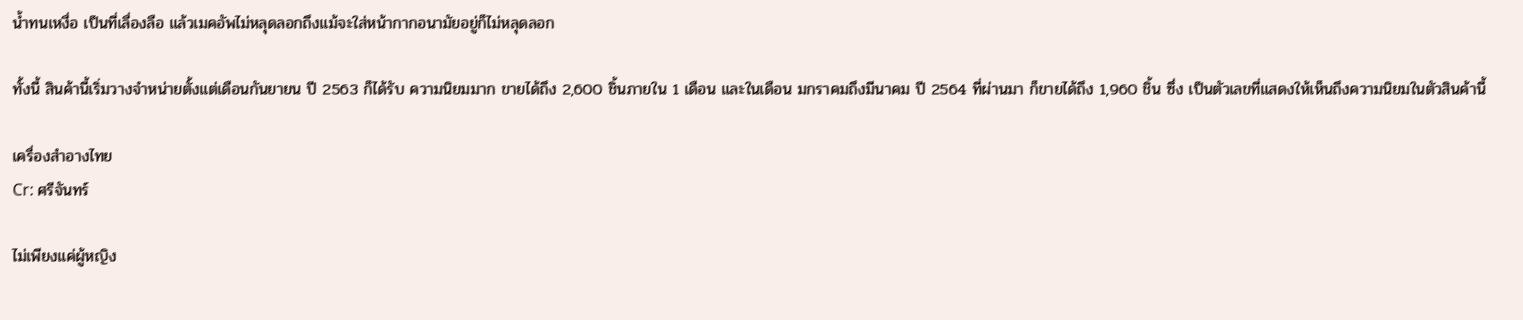น้ำทนเหงื่อ เป็นที่เลื่องลือ แล้วเมคอัพไม่หลุดลอกถึงแม้จะใส่หน้ากากอนามัยอยู่ก็ไม่หลุดลอก

ทั้งนี้ สินค้านี้เริ่มวางจำหน่ายตั้งแต่เดือนกันยายน ปี 2563 ก็ได้รับ ความนิยมมาก ขายได้ถึง 2,600 ชิ้นภายใน 1 เดือน และในเดือน มกราคมถึงมีนาคม ปี 2564 ที่ผ่านมา ก็ขายได้ถึง 1,960 ชิ้น ซึ่ง เป็นตัวเลขที่แสดงให้เห็นถึงความนิยมในตัวสินค้านี้

เครื่องสำอางไทย
Cr: ศรีจันทร์

ไม่เพียงแค่ผู้หญิง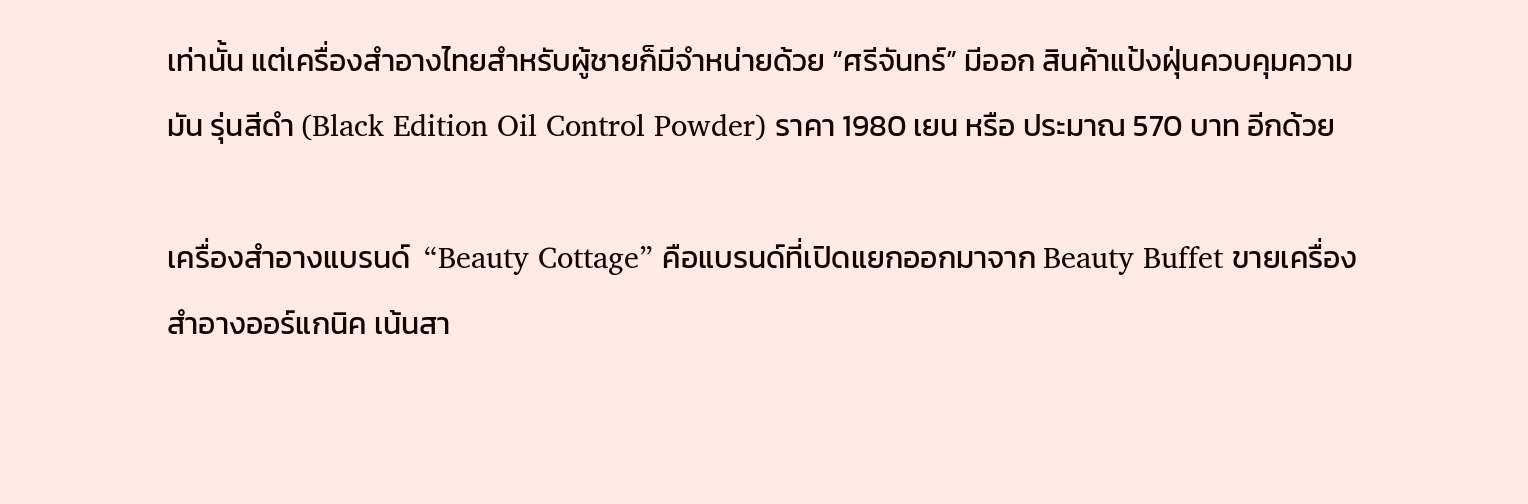เท่านั้น แต่เครื่องสำอางไทยสำหรับผู้ชายก็มีจำหน่ายด้วย “ศรีจันทร์” มีออก สินค้าแป้งฝุ่นควบคุมความมัน รุ่นสีดำ (Black Edition Oil Control Powder) ราคา 1980 เยน หรือ ประมาณ 570 บาท อีกด้วย

เครื่องสำอางแบรนด์  “Beauty Cottage” คือแบรนด์ที่เปิดแยกออกมาจาก Beauty Buffet ขายเครื่องสำอางออร์แกนิค เน้นสา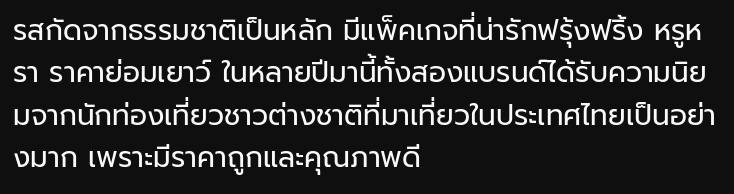รสกัดจากธรรมชาติเป็นหลัก มีแพ็คเกจที่น่ารักฟรุ้งฟริ้ง หรูหรา ราคาย่อมเยาว์ ในหลายปีมานี้ทั้งสองแบรนด์ได้รับความนิยมจากนักท่องเที่ยวชาวต่างชาติที่มาเที่ยวในประเทศไทยเป็นอย่างมาก เพราะมีราคาถูกและคุณภาพดี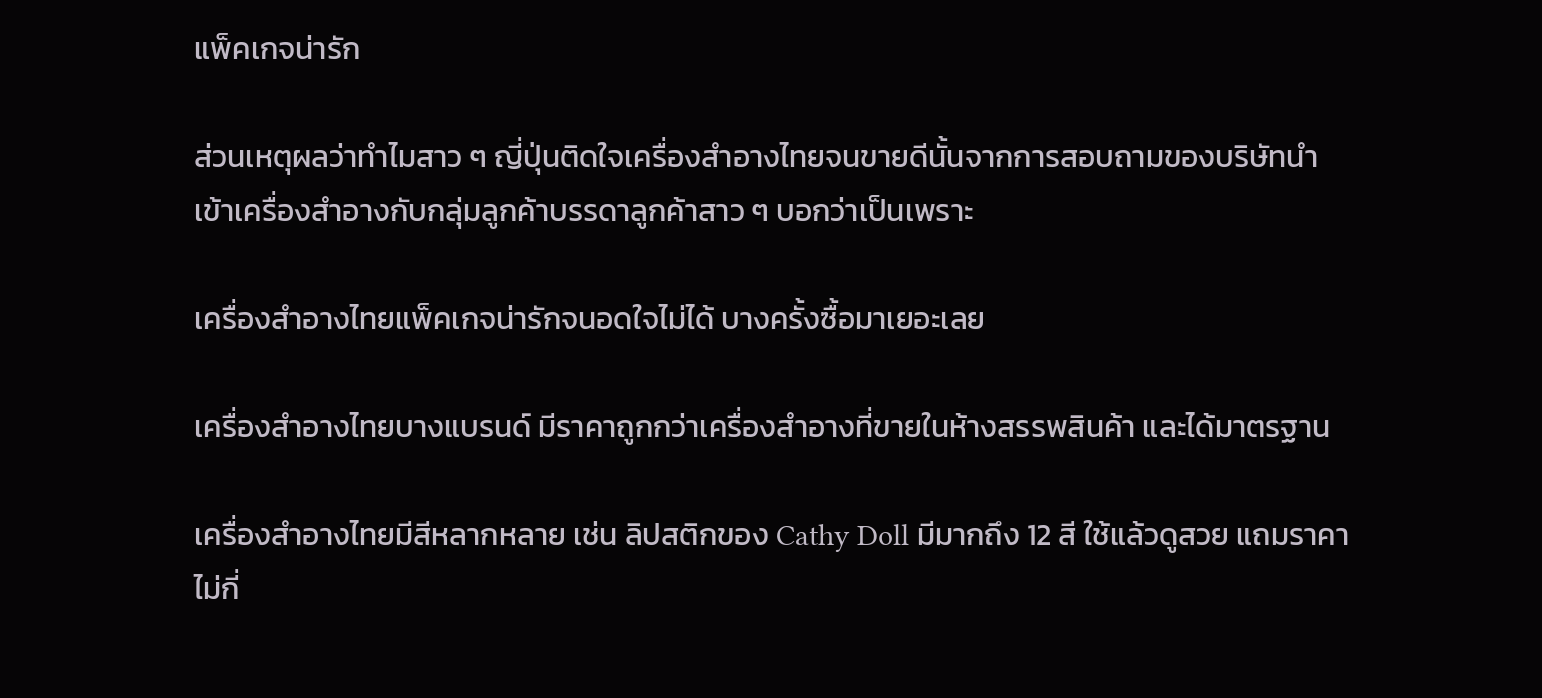แพ็คเกจน่ารัก

ส่วนเหตุผลว่าทำไมสาว ๆ ญี่ปุ่นติดใจเครื่องสำอางไทยจนขายดีนั้นจากการสอบถามของบริษัทนำเข้าเครื่องสำอางกับกลุ่มลูกค้าบรรดาลูกค้าสาว ๆ บอกว่าเป็นเพราะ

เครื่องสำอางไทยแพ็คเกจน่ารักจนอดใจไม่ได้ บางครั้งซื้อมาเยอะเลย

เครื่องสำอางไทยบางแบรนด์ มีราคาถูกกว่าเครื่องสำอางที่ขายในห้างสรรพสินค้า และได้มาตรฐาน

เครื่องสำอางไทยมีสีหลากหลาย เช่น ลิปสติกของ Cathy Doll มีมากถึง 12 สี ใช้แล้วดูสวย แถมราคาไม่กี่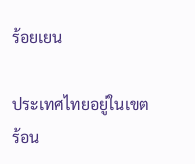ร้อยเยน

ประเทศไทยอยู่ในเขตร้อน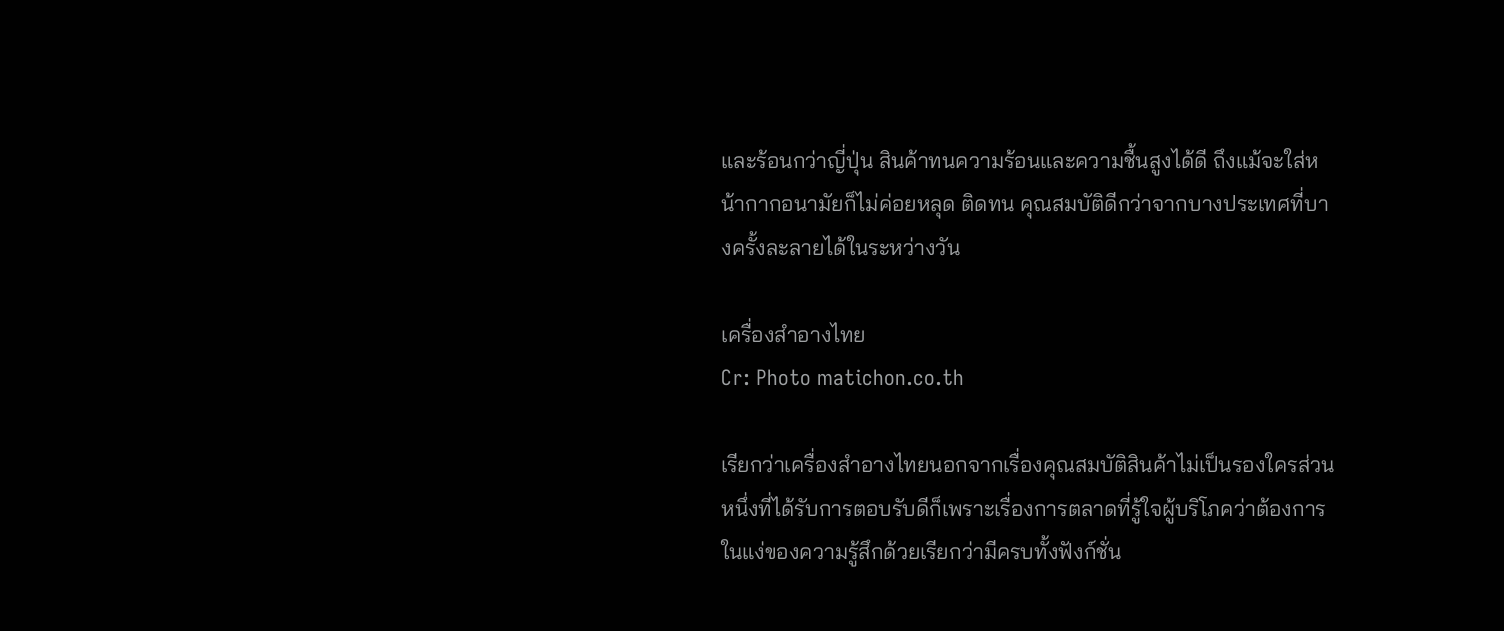และร้อนกว่าญี่ปุ่น สินค้าทนความร้อนและความชื้นสูงได้ดี ถึงแม้จะใส่หน้ากากอนามัยก็ไม่ค่อยหลุด ติดทน คุณสมบัติดีกว่าจากบางประเทศที่บางครั้งละลายได้ในระหว่างวัน

เครื่องสำอางไทย
Cr: Photo matichon.co.th

เรียกว่าเครื่องสำอางไทยนอกจากเรื่องคุณสมบัติสินค้าไม่เป็นรองใครส่วนหนึ่งที่ได้รับการตอบรับดีก็เพราะเรื่องการตลาดที่รู้ใจผู้บริโภคว่าต้องการในแง่ของความรู้สึกด้วยเรียกว่ามีครบทั้งฟังก์ชั่น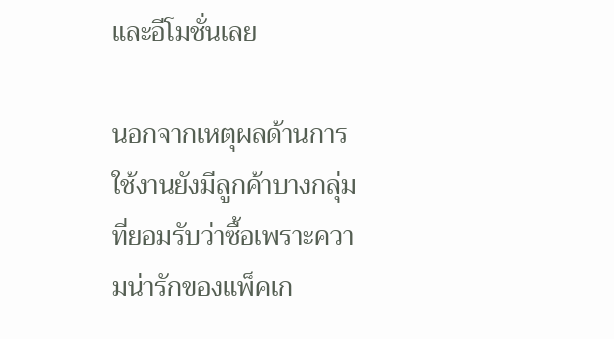และอีโมชั่นเลย

นอกจากเหตุผลด้านการใช้งานยังมีลูกค้าบางกลุ่มที่ยอมรับว่าซื้อเพราะความน่ารักของแพ็คเก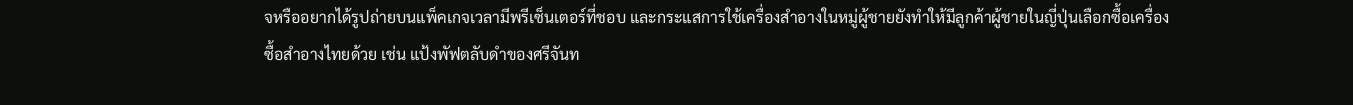จหรืออยากได้รูปถ่ายบนแพ็คเกจเวลามีพรีเซ็นเตอร์ที่ชอบ และกระแสการใช้เครื่องสำอางในหมู่ผู้ชายยังทำให้มีลูกค้าผู้ชายในญี่ปุ่นเลือกซื้อเครื่องซื้อสำอางไทยด้วย เช่น แป้งพัฟตลับดำของศรีจันท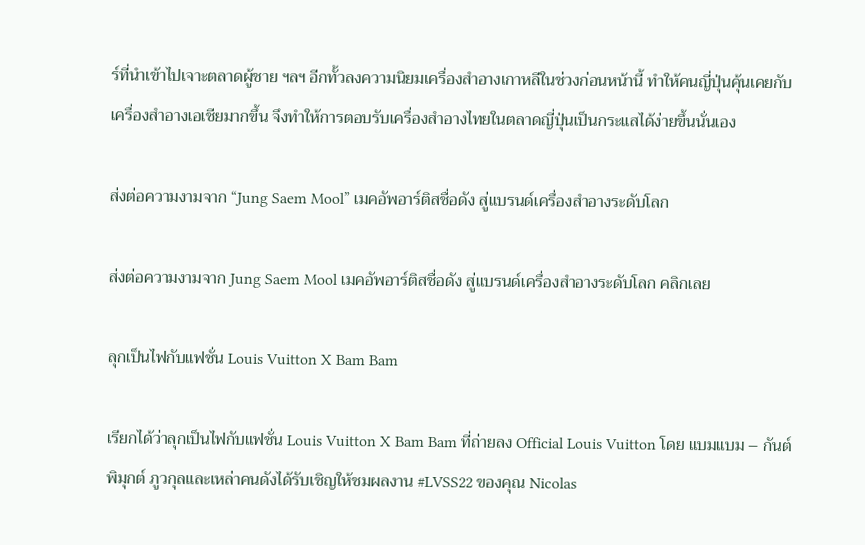ร์ที่นำเข้าไปเจาะตลาดผู้ชาย ฯลฯ อีกทั้วลงความนิยมเครื่องสำอางเกาหลีในช่วงก่อนหน้านี้ ทำให้คนญี่ปุ่นคุ้นเคยกับเครื่องสำอางเอเชียมากขึ้น จึงทำให้การตอบรับเครื่องสำอางไทยในตลาดญี่ปุ่นเป็นกระแสได้ง่ายขึ้นนั่นเอง

ส่งต่อความงามจาก “Jung Saem Mool” เมคอัพอาร์ติสชื่อดัง สู่แบรนด์เครื่องสำอางระดับโลก

ส่งต่อความงามจาก Jung Saem Mool เมคอัพอาร์ติสชื่อดัง สู่แบรนด์เครื่องสำอางระดับโลก คลิกเลย

ลุกเป็นไฟกับแฟชั่น Louis Vuitton X Bam Bam

เรียกได้ว่าลุกเป็นไฟกับแฟชั่น Louis Vuitton X Bam Bam ที่ถ่ายลง Official Louis Vuitton โดย แบมแบม – กันต์พิมุกต์ ภูวกุลและเหล่าคนดังได้รับเชิญให้ชมผลงาน #LVSS22 ของคุณ Nicolas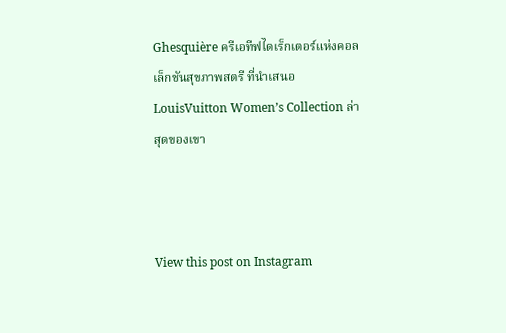Ghesquière ครีเอทีฟไดเร็กเตอร์แห่งคอลเล็กชันสุขภาพสตรี ที่นำเสนอ LouisVuitton Women’s Collection ล่าสุดของเขา



View this post on Instagram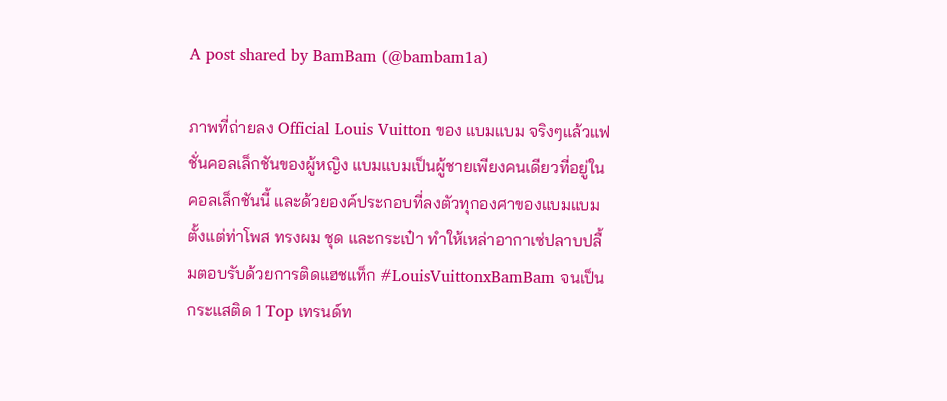A post shared by BamBam (@bambam1a)

ภาพที่ถ่ายลง Official Louis Vuitton ของ แบมแบม จริงๆแล้วแฟชั่นคอลเล็กชันของผู้หญิง แบมแบมเป็นผู้ชายเพียงคนเดียวที่อยู่ในคอลเล็กชันนี้ และด้วยองค์ประกอบที่ลงตัวทุกองศาของแบมแบม ตั้งแต่ท่าโพส ทรงผม ชุด และกระเป๋า ทำให้เหล่าอากาเซ่ปลาบปลื้มตอบรับด้วยการติดแฮชแท็ก #LouisVuittonxBamBam จนเป็นกระแสติด 1 Top เทรนด์ท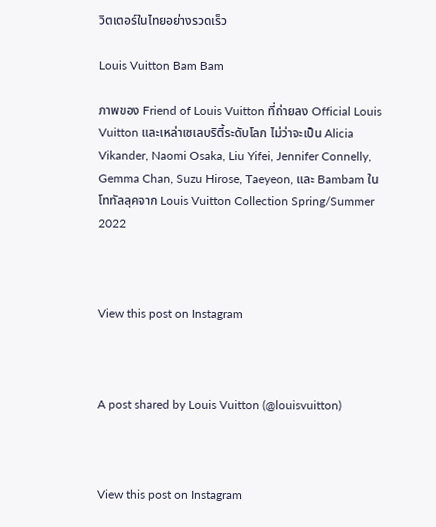วิตเตอร์ในไทยอย่างรวดเร็ว

Louis Vuitton Bam Bam

ภาพของ Friend of Louis Vuitton ที่ถ่ายลง Official Louis Vuitton และเหล่าเซเลบริตี้ระดับโลก ไม่ว่าจะเป็น Alicia Vikander, Naomi Osaka, Liu Yifei, Jennifer Connelly, Gemma Chan, Suzu Hirose, Taeyeon, และ Bambam ในโททัลลุคจาก Louis Vuitton Collection Spring/Summer 2022



View this post on Instagram



A post shared by Louis Vuitton (@louisvuitton)



View this post on Instagram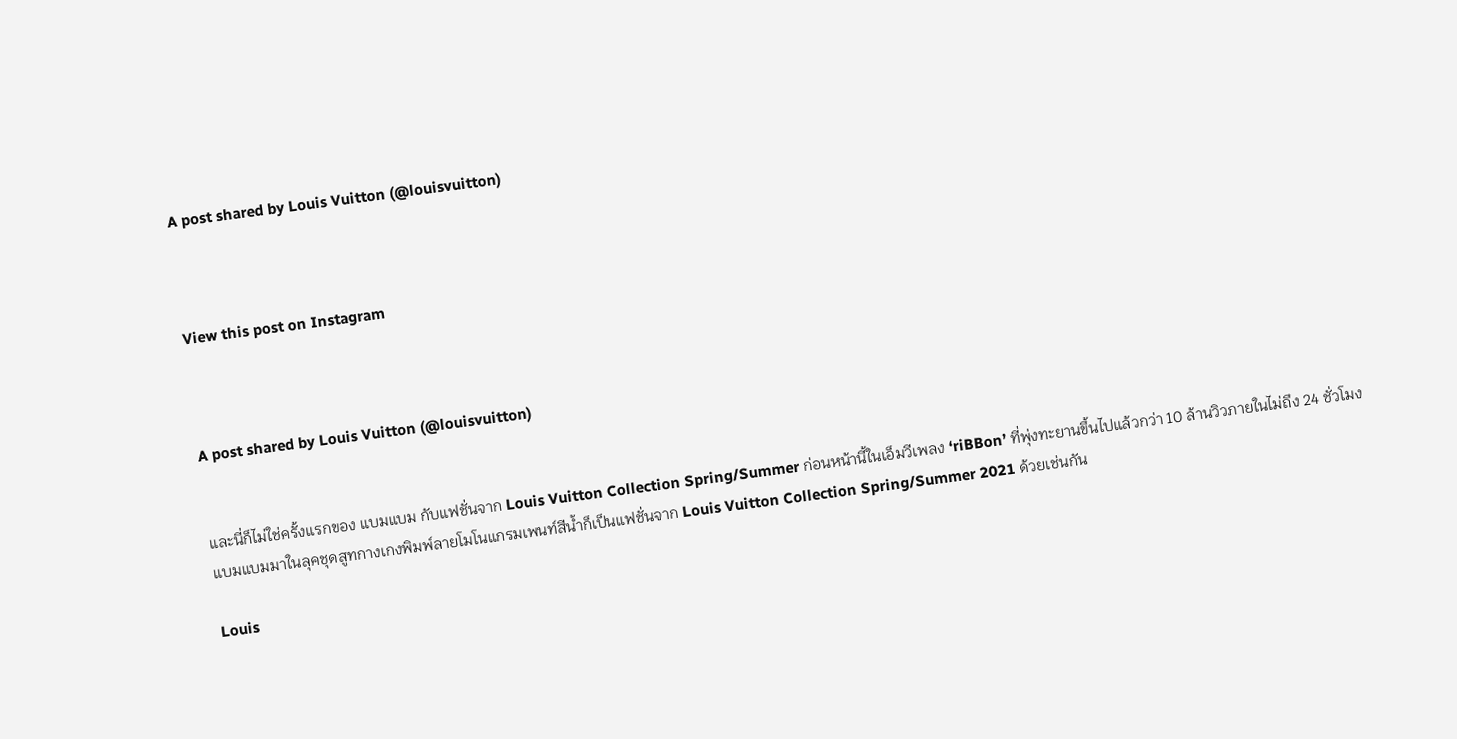A post shared by Louis Vuitton (@louisvuitton)



View this post on Instagram



A post shared by Louis Vuitton (@louisvuitton)


และนี่ก็ไม่ใช่ครั้งแรกของ แบมแบม กับแฟชั่นจาก Louis Vuitton Collection Spring/Summer ก่อนหน้านี้ในเอ็มวีเพลง ‘riBBon’ ที่พุ่งทะยานขึ้นไปแล้วกว่า 10 ล้านวิวภายในไม่ถึง 24 ชั่วโมง แบมแบมมาในลุคชุดสูทกางเกงพิมพ์ลายโมโนแกรมเพนท์สีน้ำก็เป็นแฟชั่นจาก Louis Vuitton Collection Spring/Summer 2021 ด้วยเช่นกัน

Louis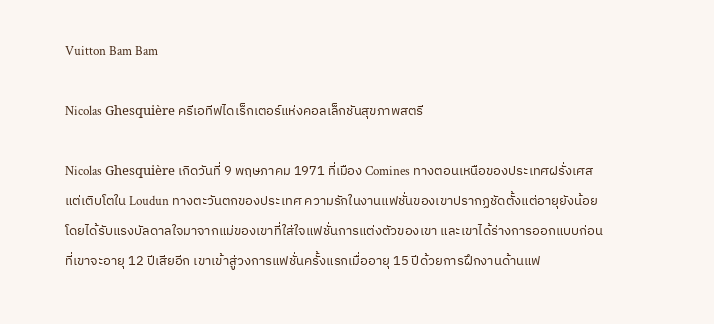Vuitton Bam Bam

Nicolas Ghesquière ครีเอทีฟไดเร็กเตอร์แห่งคอลเล็กชันสุขภาพสตรี

Nicolas Ghesquière เกิดวันที่ 9 พฤษภาคม 1971 ที่เมือง Comines ทางตอนเหนือของประเทศฝรั่งเศสแต่เติบโตใน Loudun ทางตะวันตกของประเทศ ความรักในงานแฟชั่นของเขาปรากฏชัดตั้งแต่อายุยังน้อย โดยได้รับแรงบัลดาลใจมาจากแม่ของเขาที่ใส่ใจแฟชั่นการแต่งตัวของเขา และเขาได้ร่างการออกแบบก่อนที่เขาจะอายุ 12 ปีเสียอีก เขาเข้าสู่วงการแฟชั่นครั้งแรกเมื่ออายุ 15 ปีด้วยการฝึกงานด้านแฟ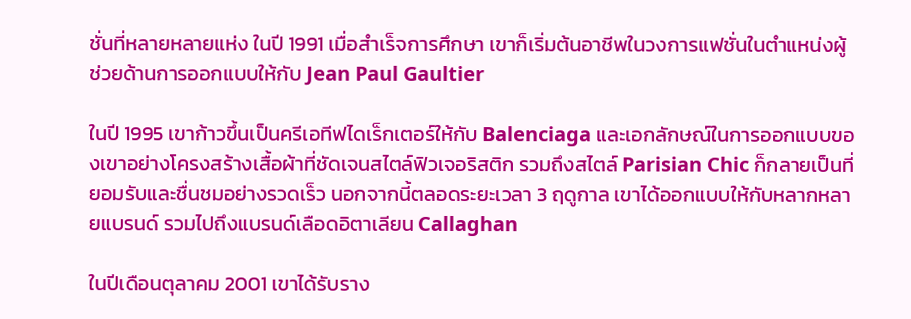ชั่นที่หลายหลายแห่ง ในปี 1991 เมื่อสำเร็จการศึกษา เขาก็เริ่มต้นอาชีพในวงการแฟชั่นในตำแหน่งผู้ช่วยด้านการออกแบบให้กับ Jean Paul Gaultier

ในปี 1995 เขาก้าวขึ้นเป็นครีเอทีฟไดเร็กเตอร์ให้กับ Balenciaga และเอกลักษณ์ในการออกแบบของเขาอย่างโครงสร้างเสื้อผ้าที่ชัดเจนสไตล์ฟิวเจอริสติก รวมถึงสไตล์ Parisian Chic ก็กลายเป็นที่ยอมรับและชื่นชมอย่างรวดเร็ว นอกจากนี้ตลอดระยะเวลา 3 ฤดูกาล เขาได้ออกแบบให้กับหลากหลายแบรนด์ รวมไปถึงแบรนด์เลือดอิตาเลียน Callaghan

ในปีเดือนตุลาคม 2001 เขาได้รับราง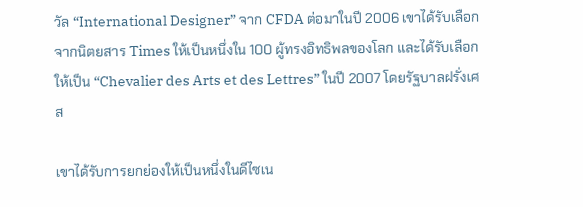วัล “International Designer” จาก CFDA ต่อมาในปี 2006 เขาได้รับเลือกจากนิตยสาร Times ให้เป็นหนึ่งใน 100 ผู้ทรงอิทธิพลของโลก และได้รับเลือกให้เป็น “Chevalier des Arts et des Lettres” ในปี 2007 โดยรัฐบาลฝรั่งเศส

เขาได้รับการยกย่องให้เป็นหนึ่งในดีไซเน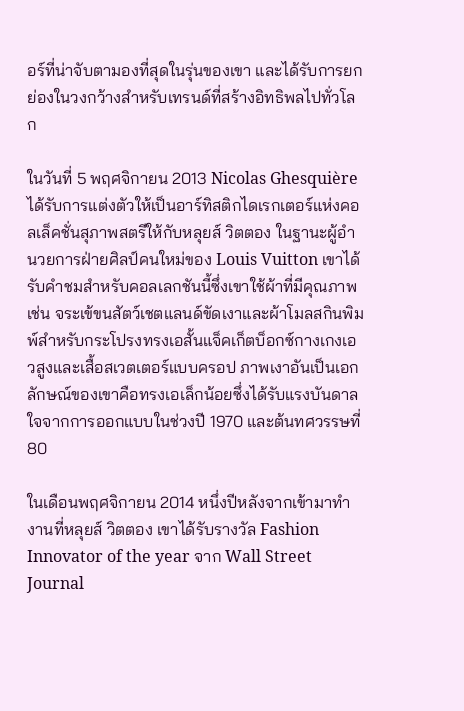อร์ที่น่าจับตามองที่สุดในรุ่นของเขา และได้รับการยกย่องในวงกว้างสำหรับเทรนด์ที่สร้างอิทธิพลไปทั่วโลก

ในวันที่ 5 พฤศจิกายน 2013 Nicolas Ghesquière ได้รับการแต่งตัวให้เป็นอาร์ทิสติกไดเรกเตอร์แห่งคอลเล็คชั่นสุภาพสตรีให้กับหลุยส์ วิตตอง ในฐานะผู้อำนวยการฝ่ายศิลป์คนใหม่ของ Louis Vuitton เขาได้รับคำชมสำหรับคอลเลกชันนี้ซึ่งเขาใช้ผ้าที่มีคุณภาพ เช่น จระเข้ขนสัตว์เชตแลนด์ขัดเงาและผ้าโมลสกินพิมพ์สำหรับกระโปรงทรงเอสั้นแจ็คเก็ตบ็อกซ์กางเกงเอวสูงและเสื้อสเวตเตอร์แบบครอป ภาพเงาอันเป็นเอกลักษณ์ของเขาคือทรงเอเล็กน้อยซึ่งได้รับแรงบันดาลใจจากการออกแบบในช่วงปี 1970 และต้นทศวรรษที่ 80

ในเดือนพฤศจิกายน 2014 หนึ่งปีหลังจากเข้ามาทำงานที่หลุยส์ วิตตอง เขาได้รับรางวัล Fashion Innovator of the year จาก Wall Street Journal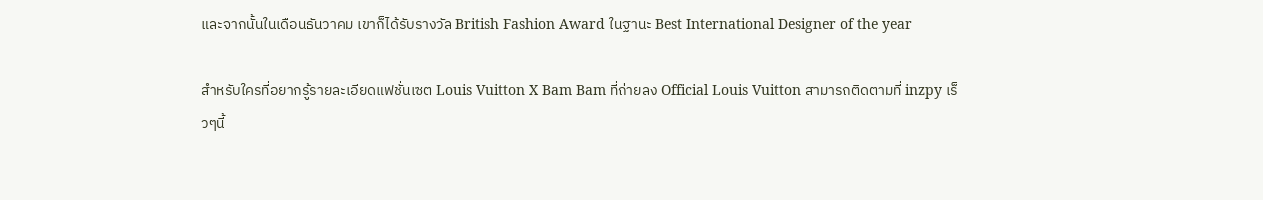และจากนั้นในเดือนธันวาคม เขาก็ได้รับรางวัล British Fashion Award ในฐานะ Best International Designer of the year

สำหรับใครที่อยากรู้รายละเอียดแฟชั่นเซต Louis Vuitton X Bam Bam ที่ถ่ายลง Official Louis Vuitton สามารถติดตามที่ inzpy เร็วๆนี้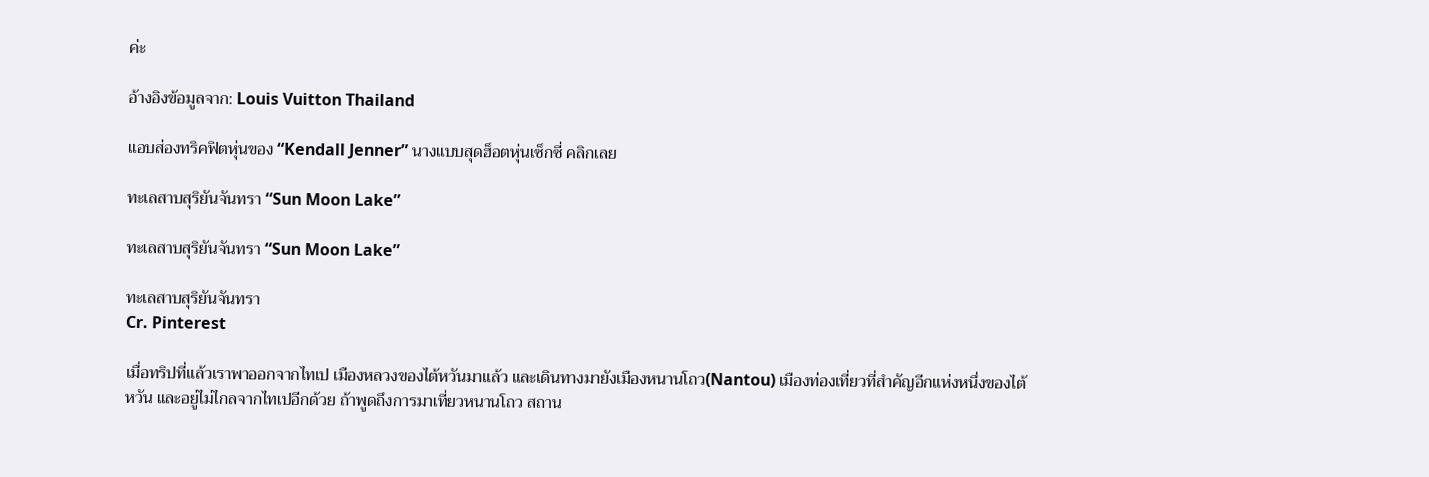ค่ะ

อ้างอิงข้อมูลจาก: Louis Vuitton Thailand

แอบส่องทริคฟิตหุ่นของ “Kendall Jenner” นางแบบสุดฮ็อตหุ่นเซ็กซี่ คลิกเลย

ทะเลสาบสุริยันจันทรา “Sun Moon Lake”

ทะเลสาบสุริยันจันทรา “Sun Moon Lake”

ทะเลสาบสุริยันจันทรา
Cr. Pinterest

เมื่อทริปที่แล้วเราพาออกจากไทเป เมืองหลวงของไต้หวันมาแล้ว และเดินทางมายังเมืองหนานโถว(Nantou) เมืองท่องเที่ยวที่สำคัญอีกแห่งหนึ่งของไต้หวัน และอยู่ไม่ไกลจากไทเปอีกด้วย ถ้าพูดถึงการมาเที่ยวหนานโถว สถาน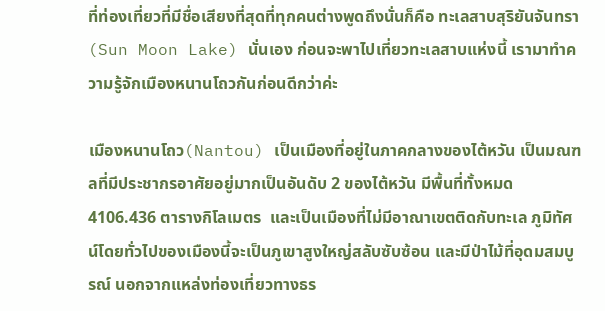ที่ท่องเที่ยวที่มีชื่อเสียงที่สุดที่ทุกคนต่างพูดถึงนั่นก็คือ ทะเลสาบสุริยันจันทรา (Sun Moon Lake) นั่นเอง ก่อนจะพาไปเที่ยวทะเลสาบแห่งนี้ เรามาทำความรู้จักเมืองหนานโถวกันก่อนดีกว่าค่ะ

เมืองหนานโถว(Nantou) เป็นเมืองที่อยู่ในภาคกลางของไต้หวัน เป็นมณฑลที่มีประชากรอาศัยอยู่มากเป็นอันดับ 2 ของไต้หวัน มีพื้นที่ทั้งหมด 4106.436 ตารางกิโลเมตร  และเป็นเมืองที่ไม่มีอาณาเขตติดกับทะเล ภูมิทัศน์โดยทั่วไปของเมืองนี้จะเป็นภูเขาสูงใหญ่สลับซับซ้อน และมีป่าไม้ที่อุดมสมบูรณ์ นอกจากแหล่งท่องเที่ยวทางธร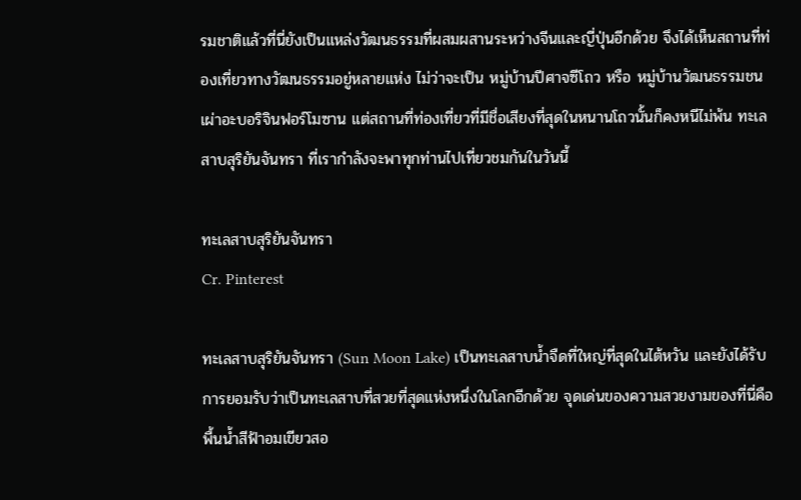รมชาติแล้วที่นี่ยังเป็นแหล่งวัฒนธรรมที่ผสมผสานระหว่างจีนและญี่ปุ่นอีกด้วย จึงได้เห็นสถานที่ท่องเที่ยวทางวัฒนธรรมอยู่หลายแห่ง ไม่ว่าจะเป็น หมู่บ้านปีศาจซีโถว หรือ หมู่บ้านวัฒนธรรมชนเผ่าอะบอริจินฟอร์โมซาน แต่สถานที่ท่องเที่ยวที่มีชื่อเสียงที่สุดในหนานโถวนั้นก็คงหนีไม่พ้น ทะเลสาบสุริยันจันทรา ที่เรากำลังจะพาทุกท่านไปเที่ยวชมกันในวันนี้

ทะเลสาบสุริยันจันทรา
Cr. Pinterest

ทะเลสาบสุริยันจันทรา (Sun Moon Lake) เป็นทะเลสาบน้ำจืดที่ใหญ่ที่สุดในไต้หวัน และยังได้รับการยอมรับว่าเป็นทะเลสาบที่สวยที่สุดแห่งหนึ่งในโลกอีกด้วย จุดเด่นของความสวยงามของที่นี่คือพื้นน้ำสีฟ้าอมเขียวสอ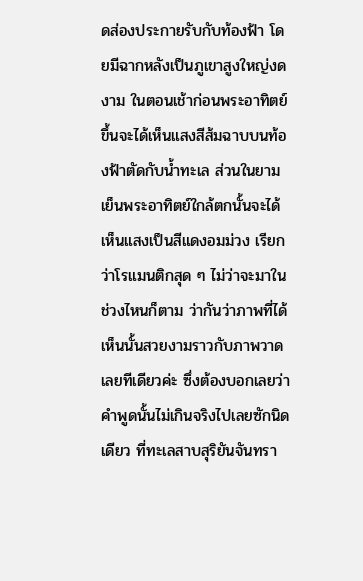ดส่องประกายรับกับท้องฟ้า โดยมีฉากหลังเป็นภูเขาสูงใหญ่งดงาม ในตอนเช้าก่อนพระอาทิตย์ขึ้นจะได้เห็นแสงสีส้มฉาบบนท้องฟ้าตัดกับน้ำทะเล ส่วนในยามเย็นพระอาทิตย์ใกล้ตกนั้นจะได้เห็นแสงเป็นสีแดงอมม่วง เรียกว่าโรแมนติกสุด ๆ ไม่ว่าจะมาในช่วงไหนก็ตาม ว่ากันว่าภาพที่ได้เห็นนั้นสวยงามราวกับภาพวาดเลยทีเดียวค่ะ ซึ่งต้องบอกเลยว่าคำพูดนั้นไม่เกินจริงไปเลยซักนิดเดียว ที่ทะเลสาบสุริยันจันทรา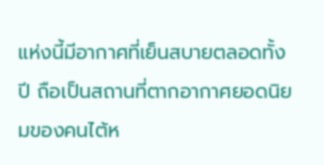แห่งนี้มีอากาศที่เย็นสบายตลอดทั้งปี ถือเป็นสถานที่ตากอากาศยอดนิยมของคนไต้ห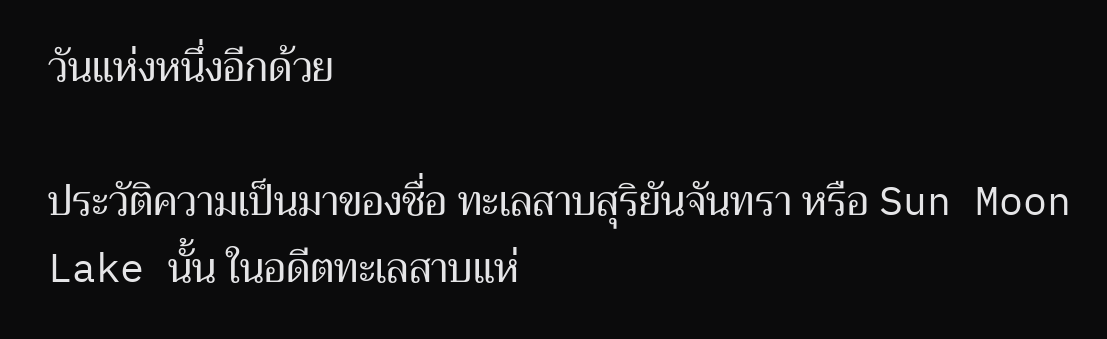วันแห่งหนึ่งอีกด้วย

ประวัติความเป็นมาของชื่อ ทะเลสาบสุริยันจันทรา หรือ Sun Moon Lake นั้น ในอดีตทะเลสาบแห่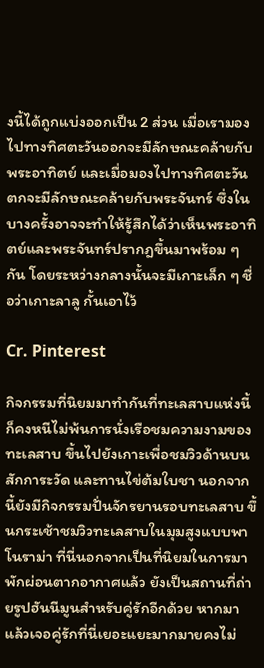งนี้ได้ถูกแบ่งออกเป็น 2 ส่วน เมื่อเรามองไปทางทิศตะวันออกจะมีลักษณะคล้ายกับพระอาทิตย์ และเมื่อมองไปทางทิศตะวันตกจะมีลักษณะคล้ายกับพระจันทร์ ซึ่งในบางครั้งอาจจะทำให้รู้สึกได้ว่าเห็นพระอาทิตย์และพระจันทร์ปรากฎขึ้นมาพร้อม ๆ กัน โดยระหว่างกลางนั้นจะมีเกาะเล็ก ๆ ชื่อว่าเกาะลาลู กั้นเอาไว้

Cr. Pinterest

กิจกรรมที่นิยมมาทำกันที่ทะเลสาบแห่งนี้ก็คงหนีไม่พ้นการนั่งเรือชมความงามของทะเลสาบ ขึ้นไปยังเกาะเพื่อชมวิวด้านบน สักการะวัด และทานไข่ต้มใบชา นอกจากนี้ยังมีกิจกรรมปั่นจักรยานรอบทะเลสาบ ขึ้นกระเช้าชมวิวทะเลสาบในมุมสูงแบบพาโนราม่า ที่นี่นอกจากเป็นที่นิยมในการมาพักผ่อนตากอากาศแล้ว ยังเป็นสถานที่ถ่ายรูปฮันนีมูนสำหรับคู่รักอีกด้วย หากมาแล้วเจอคู่รักที่นี่เยอะแยะมากมายคงไม่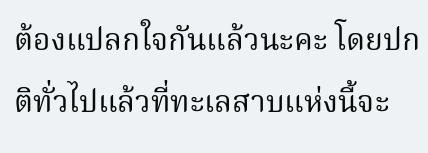ต้องแปลกใจกันแล้วนะคะ โดยปกติทั่วไปแล้วที่ทะเลสาบแห่งนี้จะ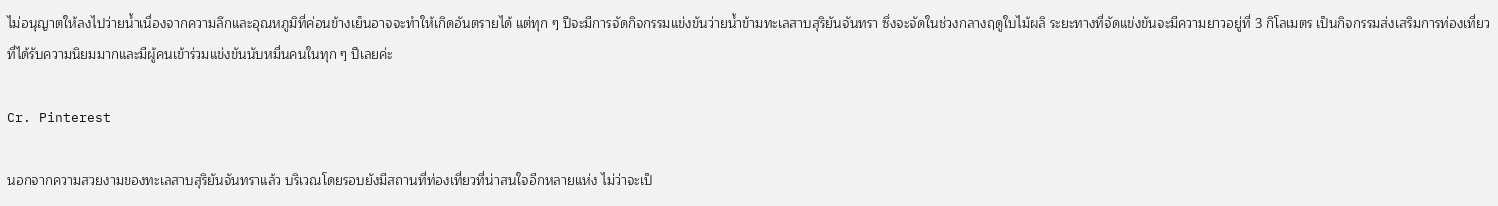ไม่อนุญาตให้ลงไปว่ายน้ำเนื่องจากความลึกและอุณหภูมิที่ค่อนข้างเย็นอาจจะทำให้เกิดอันตรายได้ แต่ทุก ๆ ปีจะมีการจัดกิจกรรมแข่งขันว่ายน้ำข้ามทะเลสาบสุริยันจันทรา ซึ่งจะจัดในช่วงกลางฤดูใบไม้ผลิ ระยะทางที่จัดแข่งขันจะมีความยาวอยู่ที่ 3 กิโลเมตร เป็นกิจกรรมส่งเสริมการท่องเที่ยวที่ได้รับความนิยมมากและมีผู้คนเข้าร่วมแข่งขันนับหมื่นคนในทุก ๆ ปีเลยค่ะ

Cr. Pinterest

นอกจากความสวยงามของทะเลสาบสุริยันจันทราแล้ว บริเวณโดยรอบยังมีสถานที่ท่องเที่ยวที่น่าสนใจอีกหลายแห่ง ไม่ว่าจะเป็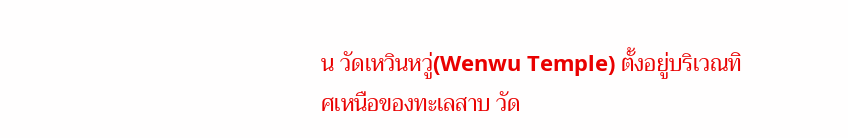น วัดเหวินหวู่(Wenwu Temple) ตั้งอยู่บริเวณทิศเหนือของทะเลสาบ วัด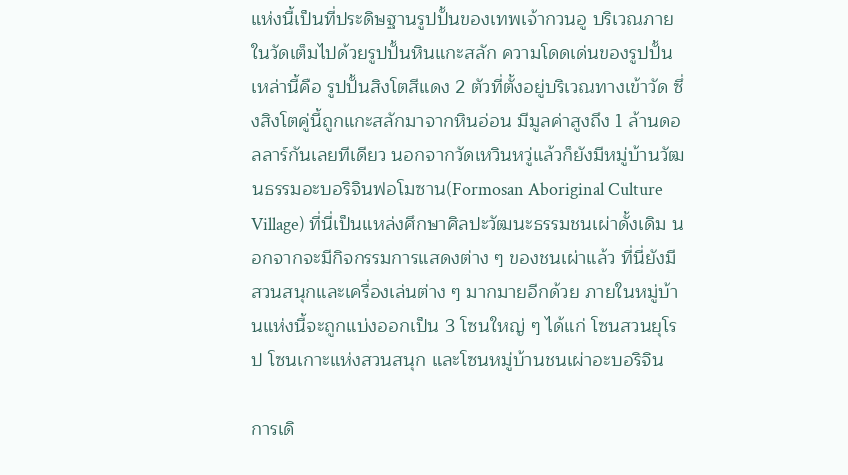แห่งนี้เป็นที่ประดิษฐานรูปปั้นของเทพเจ้ากวนอู บริเวณภายในวัดเต็มไปด้วยรูปปั้นหินแกะสลัก ความโดดเด่นของรูปปั้นเหล่านี้คือ รูปปั้นสิงโตสีแดง 2 ตัวที่ตั้งอยู่บริเวณทางเข้าวัด ซึ่งสิงโตคู่นี้ถูกแกะสลักมาจากหินอ่อน มีมูลค่าสูงถึง 1 ล้านดอลลาร์กันเลยทีเดียว นอกจากวัดเหวินหวู่แล้วก็ยังมีหมู่บ้านวัฒนธรรมอะบอริจินฟอโมซาน(Formosan Aboriginal Culture Village) ที่นี่เป็นแหล่งศึกษาศิลปะวัฒนะธรรมชนเผ่าดั้งเดิม นอกจากจะมีกิจกรรมการแสดงต่าง ๆ ของชนเผ่าแล้ว ที่นี่ยังมีสวนสนุกและเครื่องเล่นต่าง ๆ มากมายอีกด้วย ภายในหมู่บ้านแห่งนี้จะถูกแบ่งออกเป็น 3 โซนใหญ่ ๆ ได้แก่ โซนสวนยุโรป โซนเกาะแห่งสวนสนุก และโซนหมู่บ้านชนเผ่าอะบอริจิน

การเดิ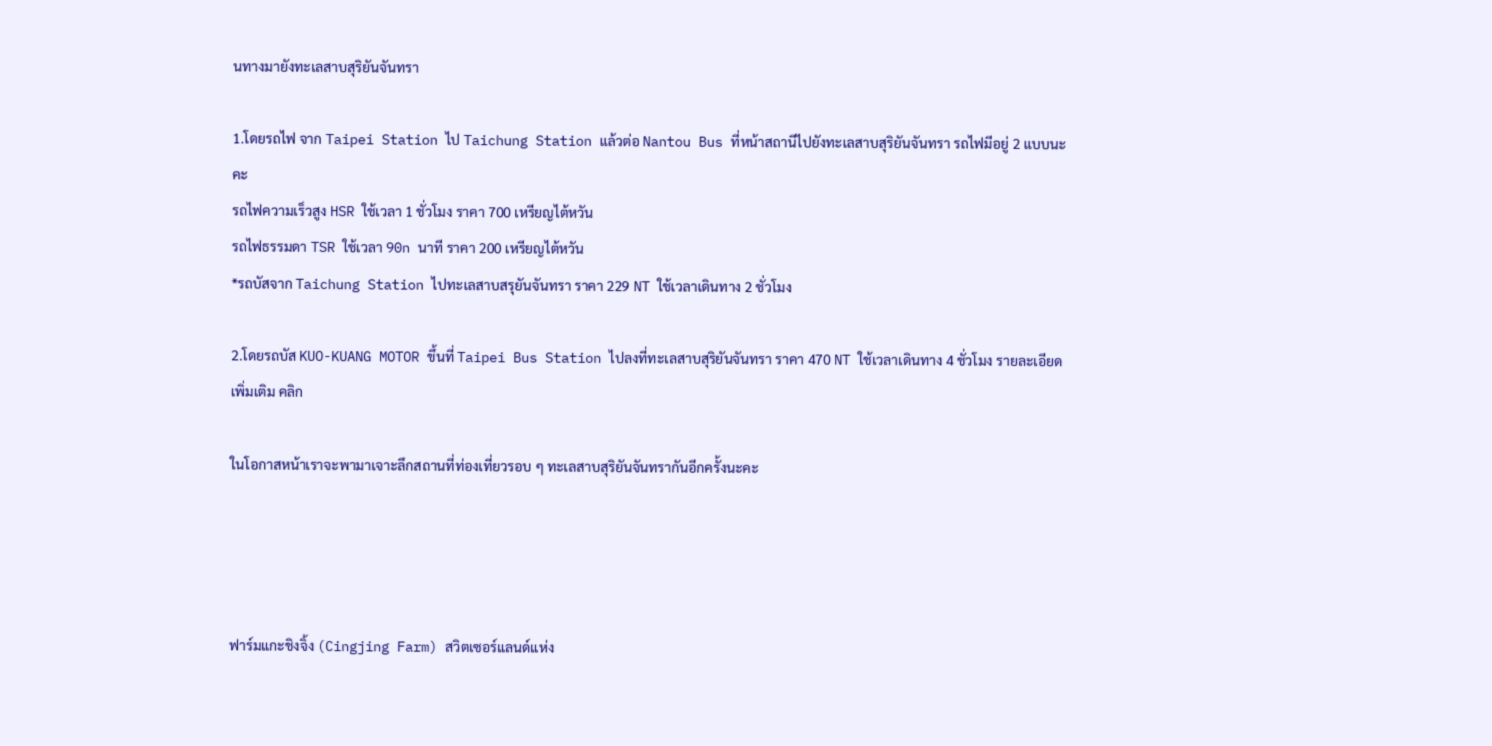นทางมายังทะเลสาบสุริยันจันทรา

1.โดยรถไฟ จาก Taipei Station ไป Taichung Station แล้วต่อ Nantou Bus ที่หน้าสถานีไปยังทะเลสาบสุริยันจันทรา รถไฟมีอยู่ 2 แบบนะคะ
รถไฟความเร็วสูง HSR ใช้เวลา 1 ชั่วโมง ราคา 700 เหรียญไต้หวัน
รถไฟธรรมดา TSR ใช้เวลา 90n นาที ราคา 200 เหรียญไต้หวัน
*รถบัสจาก Taichung Station ไปทะเลสาบสรุยันจันทรา ราคา 229 NT ใช้เวลาเดินทาง 2 ชั่วโมง

2.โดยรถบัส KUO-KUANG MOTOR ขึ้นที่ Taipei Bus Station ไปลงที่ทะเลสาบสุริยันจันทรา ราคา 470 NT ใช้เวลาเดินทาง 4 ชั่วโมง รายละเอียดเพิ่มเติม คลิก

ในโอกาสหน้าเราจะพามาเจาะลึกสถานที่ท่องเที่ยวรอบ ๆ ทะเลสาบสุริยันจันทรากันอีกครั้งนะคะ




ฟาร์มแกะชิงจิ้ง (Cingjing Farm) สวิตเซอร์แลนด์แห่ง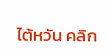ไต้หวัน คลิก